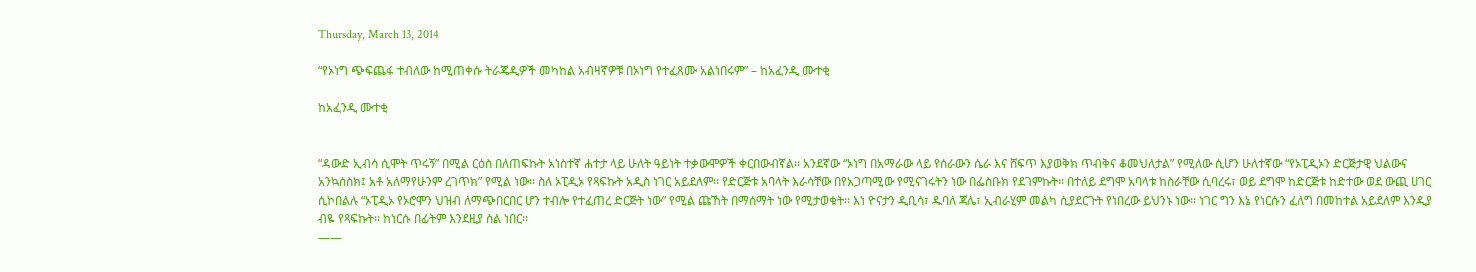Thursday, March 13, 2014

“የኦነግ ጭፍጨፋ ተብለው ከሚጠቀሱ ትራጄዲዎች መካከል አብዛኛዎቹ በኦነግ የተፈጸሙ አልነበሩም” – ከአፈንዲ ሙተቂ

ከአፈንዲ ሙተቂ


“ዳውድ ኢብሳ ሲሞት ጥሩኝ” በሚል ርዕስ በለጠፍኩት አነስተኛ ሐተታ ላይ ሁለት ዓይነት ተቃውሞዎች ቀርበውብኛል፡፡ አንደኛው “ኦነግ በአማራው ላይ የሰራውን ሴራ እና ሸፍጥ እያወቅክ ጥብቅና ቆመህለታል” የሚለው ሲሆን ሁለተኛው “የኦፒዲኦን ድርጅታዊ ህልውና አንኳሰስክ፤ አቶ አለማየሁንም ረገጥክ” የሚል ነው፡፡ ስለ ኦፒዲኦ የጻፍኩት አዲስ ነገር አይደለም፡፡ የድርጅቱ አባላት እራሳቸው በየአጋጣሚው የሚናገሩትን ነው በፌስቡክ የደገምኩት፡፡ በተለይ ደግሞ አባላቱ ከስራቸው ሲባረሩ፣ ወይ ደግሞ ከድርጅቱ ከድተው ወደ ውጪ ሀገር ሲኮበልሉ “ኦፒዲኦ የኦሮሞን ህዝብ ለማጭበርበር ሆን ተብሎ የተፈጠረ ድርጅት ነው” የሚል ጩኸት በማሰማት ነው የሚታወቁት፡፡ እነ ዮናታን ዲቢሳ፣ ዱባለ ጃሌ፣ ኢብራሂም መልካ ሲያደርጉት የነበረው ይህንኑ ነው፡፡ ነገር ግን እኔ የነርሱን ፈለግ በመከተል አይደለም እንዲያ ብዬ የጻፍኩት፡፡ ከነርሱ በፊትም እንደዚያ ስል ነበር፡፡
——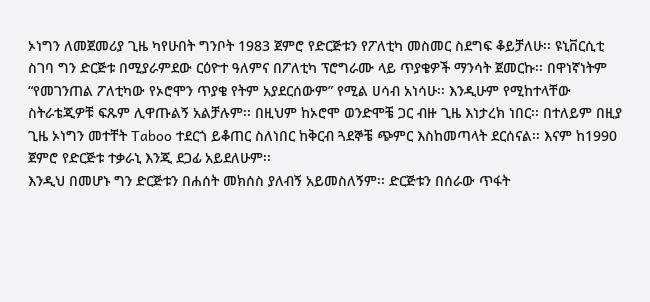ኦነግን ለመጀመሪያ ጊዜ ካየሁበት ግንቦት 1983 ጀምሮ የድርጅቱን የፖለቲካ መስመር ስደግፍ ቆይቻለሁ፡፡ ዩኒቨርሲቲ ስገባ ግን ድርጅቱ በሚያራምደው ርዕዮተ ዓለምና በፖለቲካ ፕሮግራሙ ላይ ጥያቄዎች ማንሳት ጀመርኩ፡፡ በዋነኛነትም “የመገንጠል ፖለቲካው የኦሮሞን ጥያቄ የትም አያደርሰውም” የሚል ሀሳብ አነሳሁ፡፡ እንዲሁም የሚከተላቸው ስትራቴጂዎቹ ፍጹም ሊዋጡልኝ አልቻሉም፡፡ በዚህም ከኦሮሞ ወንድሞቼ ጋር ብዙ ጊዜ እነታረክ ነበር፡፡ በተለይም በዚያ ጊዜ ኦነግን መተቸት Taboo ተደርጎ ይቆጠር ስለነበር ከቅርብ ጓደኞቼ ጭምር እስከመጣላት ደርሰናል፡፡ እናም ከ1990 ጀምሮ የድርጅቱ ተቃራኒ እንጂ ደጋፊ አይደለሁም፡፡
እንዲህ በመሆኑ ግን ድርጅቱን በሐሰት መክሰስ ያለብኝ አይመስለኝም፡፡ ድርጅቱን በሰራው ጥፋት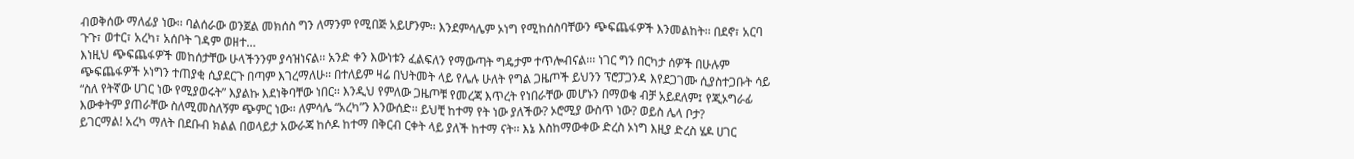ብወቅሰው ማለፊያ ነው፡፡ ባልሰራው ወንጀል መክሰስ ግን ለማንም የሚበጅ አይሆንም፡፡ እንደምሳሌም ኦነግ የሚከሰስባቸውን ጭፍጨፋዎች እንመልከት፡፡ በደኖ፣ አርባ ጉጉ፣ ወተር፣ አረካ፣ አሰቦት ገዳም ወዘተ…
እነዚህ ጭፍጨፋዎች መከሰታቸው ሁላችንንም ያሳዝነናል፡፡ አንድ ቀን እውነቱን ፈልፍለን የማውጣት ግዴታም ተጥሎብናል፡፡፡ ነገር ግን በርካታ ሰዎች በሁሉም ጭፍጨፋዎች ኦነግን ተጠያቂ ሲያደርጉ በጣም እገረማለሁ፡፡ በተለይም ዛሬ በህትመት ላይ የሌሉ ሁለት የግል ጋዜጦች ይህንን ፕሮፓጋንዳ እየደጋገሙ ሲያስተጋቡት ሳይ “ስለ የትኛው ሀገር ነው የሚያወሩት” እያልኩ እደነቅባቸው ነበር፡፡ እንዲህ የምለው ጋዜጦቹ የመረጃ እጥረት የነበራቸው መሆኑን በማወቄ ብቻ አይደለም፤ የጂኦግራፊ እውቀትም ያጠራቸው ስለሚመስለኝም ጭምር ነው፡፡ ለምሳሌ “አረካ”ን እንውሰድ፡፡ ይህቺ ከተማ የት ነው ያለችው? ኦሮሚያ ውስጥ ነው? ወይስ ሌላ ቦታ?
ይገርማል! አረካ ማለት በደቡብ ክልል በወላይታ አውራጃ ከሶዶ ከተማ በቅርብ ርቀት ላይ ያለች ከተማ ናት፡፡ እኔ እስከማውቀው ድረስ ኦነግ እዚያ ድረስ ሄዶ ሀገር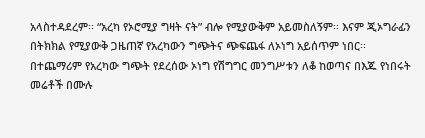አላስተዳደረም፡፡ “አረካ የኦሮሚያ ግዛት ናት” ብሎ የሚያውቅም አይመስለኝም፡፡ እናም ጂኦግራፊን በትክክል የሚያውቅ ጋዜጠኛ የአረካውን ግጭትና ጭፍጨፋ ለኦነግ አይሰጥም ነበር፡፡ በተጨማሪም የአረካው ግጭት የደረሰው ኦነግ የሽግግር መንግሥቱን ለቆ ከወጣና በእጁ የነበሩት መሬቶች በሙሉ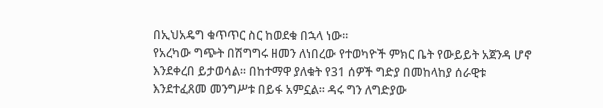በኢህአዴግ ቁጥጥር ስር ከወደቁ በኋላ ነው፡፡
የአረካው ግጭት በሽግግሩ ዘመን ለነበረው የተወካዮች ምክር ቤት የውይይት አጀንዳ ሆኖ እንደቀረበ ይታወሳል፡፡ በከተማዋ ያለቁት የ31 ሰዎች ግድያ በመከላከያ ሰራዊቱ እንደተፈጸመ መንግሥቱ በይፋ አምኗል፡፡ ዳሩ ግን ለግድያው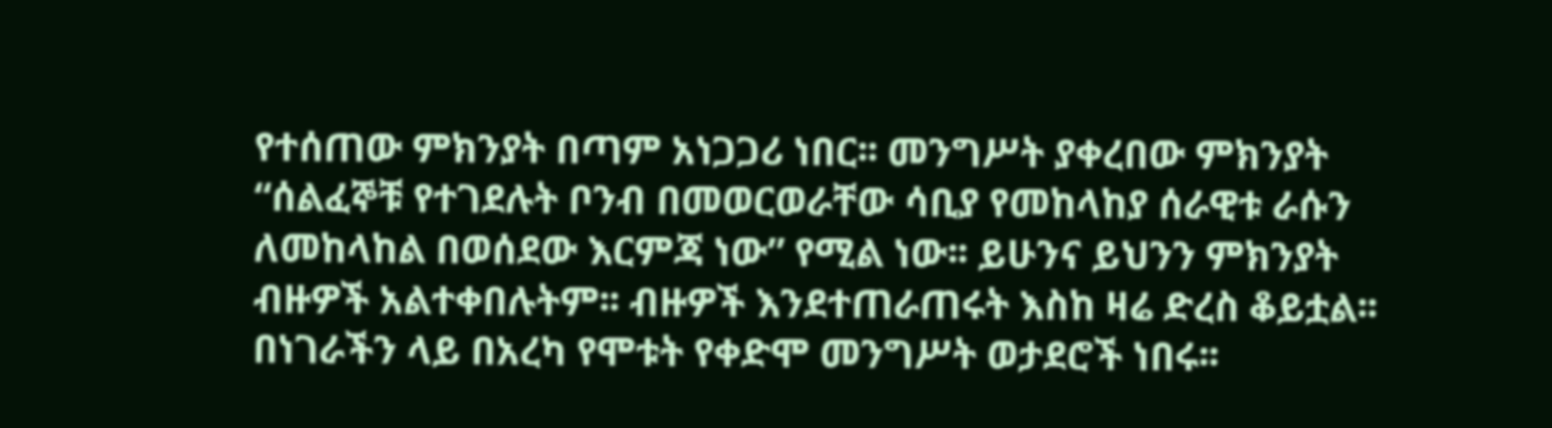የተሰጠው ምክንያት በጣም አነጋጋሪ ነበር፡፡ መንግሥት ያቀረበው ምክንያት “ሰልፈኞቹ የተገደሉት ቦንብ በመወርወራቸው ሳቢያ የመከላከያ ሰራዊቱ ራሱን ለመከላከል በወሰደው እርምጃ ነው” የሚል ነው፡፡ ይሁንና ይህንን ምክንያት ብዙዎች አልተቀበሉትም፡፡ ብዙዎች እንደተጠራጠሩት እስከ ዛሬ ድረስ ቆይቷል፡፡ በነገራችን ላይ በአረካ የሞቱት የቀድሞ መንግሥት ወታደሮች ነበሩ፡፡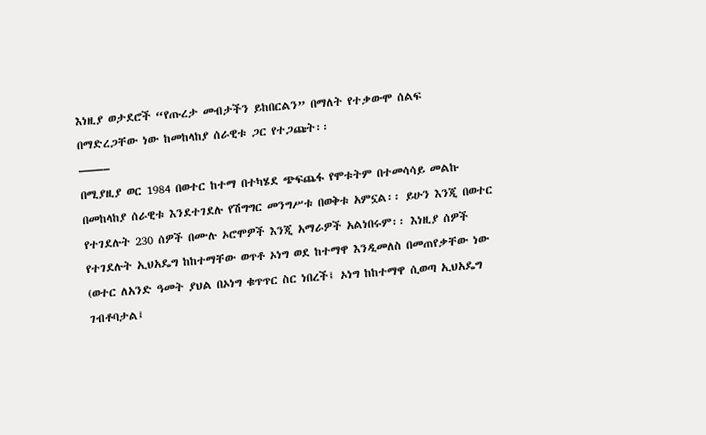እነዚያ ወታደሮች “የጡረታ መብታችን ይከበርልን” በማለት የተቃውሞ ሰልፍ በማድረጋቸው ነው ከመከላከያ ሰራዊቱ ጋር የተጋጩት፡፡
——–
በሚያዚያ ወር 1984 በወተር ከተማ በተካሄደ ጭፍጨፋ የሞቱትም በተመሳሳይ መልኩ በመከላከያ ሰራዊቱ እንደተገደሉ የሽግግር መንግሥቱ በወቅቱ አምኗል፡፡ ይሁን እንጂ በወተር የተገደሉት 230 ሰዎች በሙሉ ኦሮሞዎች እንጂ አማራዎች አልነበሩም፡፡ እነዚያ ሰዎች የተገደሉት ኢህአዴግ ከከተማቸው ወጥቶ ኦነግ ወደ ከተማዋ እንዲመለስ በመጠየቃቸው ነው (ወተር ለአንድ ዓመት ያህል በኦነግ ቁጥጥር ስር ነበረች፤ ኦነግ ከከተማዋ ሲወጣ ኢህአዴግ ገብቶባታል፤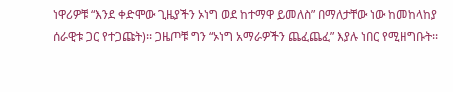ነዋሪዎቹ “እንደ ቀድሞው ጊዜያችን ኦነግ ወደ ከተማዋ ይመለስ” በማለታቸው ነው ከመከላከያ ሰራዊቱ ጋር የተጋጩት)፡፡ ጋዜጦቹ ግን “ኦነግ አማራዎችን ጨፈጨፈ” እያሉ ነበር የሚዘግቡት፡፡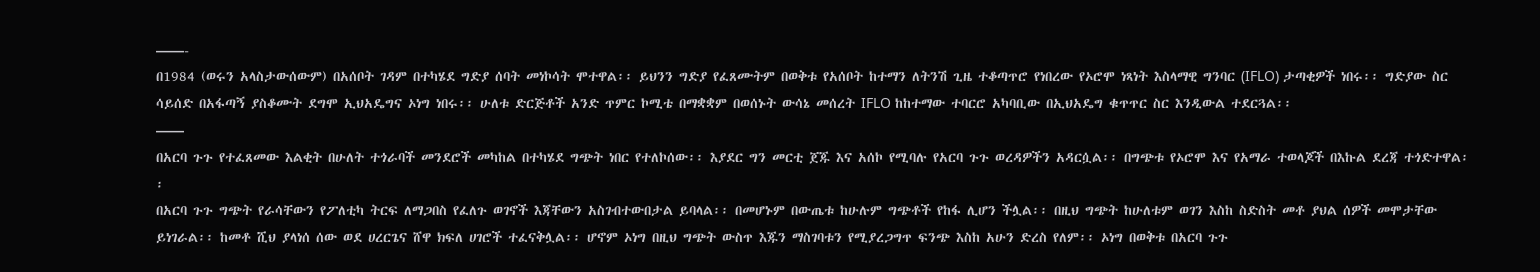——-
በ1984 (ወሩን አላስታውሰውም) በአሰቦት ገዳም በተካሄደ ግድያ ሰባት መነኮሳት ሞተዋል፡፡ ይህንን ግድያ የፈጸሙትም በወቅቱ የአሰቦት ከተማን ለትንሽ ጊዜ ተቆጣጥሮ የነበረው የኦሮሞ ነጻነት እስላማዊ ግንባር (IFLO) ታጣቂዎች ነበሩ፡፡ ግድያው ስር ሳይሰድ በአፋጣኝ ያስቆሙት ደግሞ ኢህአዴግና ኦነግ ነበሩ፡፡ ሁለቱ ድርጅቶች አንድ ጥምር ኮሚቴ በማቋቋም በወሰኑት ውሳኔ መሰረት IFLO ከከተማው ተባርሮ አካባቢው በኢህአዴግ ቁጥጥር ስር እንዲውል ተደርጓል፡፡
——
በአርባ ጉጉ የተፈጸመው እልቂት በሁለት ተጎራባች መንደሮች መካከል በተካሄደ ግጭት ነበር የተለኮሰው፡፡ እያደር ግን መርቲ ጀጁ እና አሰኮ የሚባሉ የአርባ ጉጉ ወረዳዎችን አዳርሷል፡፡ በግጭቱ የኦሮሞ እና የአማራ ተወላጆች በእኩል ደረጃ ተጎድተዋል፡፡
በአርባ ጉጉ ግጭት የራሳቸውን የፖለቲካ ትርፍ ለማጋበስ የፈለጉ ወገኖች እጃቸውን አስገብተውበታል ይባላል፡፡ በመሆኑም በውጤቱ ከሁሉም ግጭቶች የከፋ ሊሆን ችሏል፡፡ በዚህ ግጭት ከሁለቱም ወገን እስከ ስድስት መቶ ያህል ሰዎች መሞታቸው ይነገራል፡፡ ከመቶ ሺህ ያላነሰ ሰው ወደ ሀረርጌና ሸዋ ክፍለ ሀገሮች ተፈናቅሏል፡፡ ሆኖም ኦነግ በዚህ ግጭት ውስጥ እጁን ማስገባቱን የሚያረጋግጥ ፍንጭ እስከ አሁን ድረስ የለም፡፡ ኦነግ በወቅቱ በአርባ ጉጉ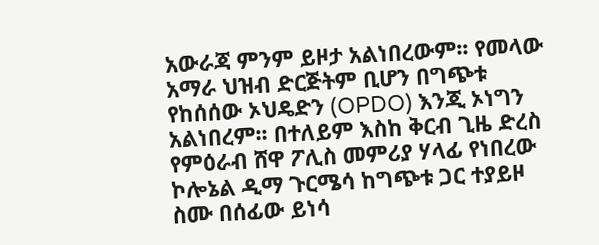አውራጃ ምንም ይዞታ አልነበረውም፡፡ የመላው አማራ ህዝብ ድርጅትም ቢሆን በግጭቱ የከሰሰው ኦህዴድን (OPDO) እንጂ ኦነግን አልነበረም፡፡ በተለይም እስከ ቅርብ ጊዜ ድረስ የምዕራብ ሸዋ ፖሊስ መምሪያ ሃላፊ የነበረው ኮሎኔል ዲማ ጉርሜሳ ከግጭቱ ጋር ተያይዞ ስሙ በሰፊው ይነሳ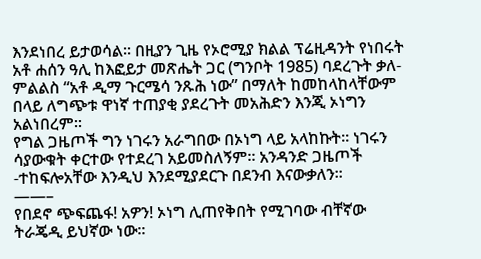እንደነበረ ይታወሳል፡፡ በዚያን ጊዜ የኦሮሚያ ክልል ፕሬዚዳንት የነበሩት አቶ ሐሰን ዓሊ ከእፎይታ መጽሔት ጋር (ግንቦት 1985) ባደረጉት ቃለ-ምልልስ “አቶ ዲማ ጉርሜሳ ንጹሕ ነው” በማለት ከመከላከላቸውም በላይ ለግጭቱ ዋነኛ ተጠያቂ ያደረጉት መአሕድን እንጂ ኦነግን አልነበረም፡፡
የግል ጋዜጦች ግን ነገሩን አራግበው በኦነግ ላይ አላከኩት፡፡ ነገሩን ሳያውቁት ቀርተው የተደረገ አይመስለኝም፡፡ አንዳንድ ጋዜጦች -ተከፍሎአቸው እንዲህ እንደሚያደርጉ በደንብ እናውቃለን፡፡
——–
የበደኖ ጭፍጨፋ! አዎን! ኦነግ ሊጠየቅበት የሚገባው ብቸኛው ትራጄዲ ይህኛው ነው፡፡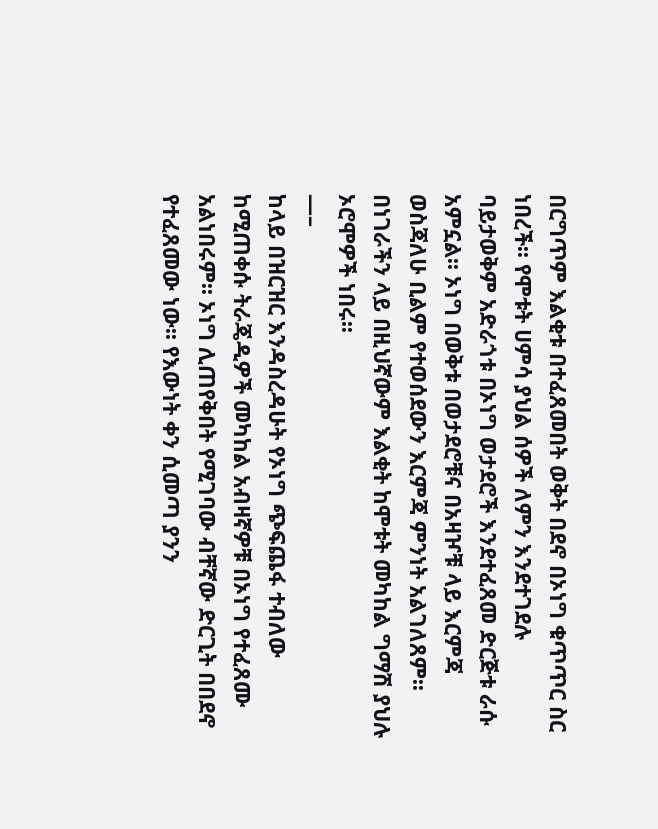በርግጥም እልቂቱ በተፈጸመበት ወቅት በደኖ በኦነግ ቁጥጥር ስር ነበረች፡፡ የሞቱት ሀምሳ ያህል ሰዎች ለምን እንደተገደሉ ባይታወቅም አድራጎቱ በኦነግ ወታደሮች እንደተፈጸመ ድርጅቱ ራሱ አምኗል፡፡ ኦነግ በወቅቱ በወታደሮቹና በአዛዦቹ ላይ እርምጃ ወስጃለሁ ቢልም የተወሰደውን እርምጃ ምንነት አልገለጸም፡፡ በነገራችን ላይ በዚህኛውም እልቂት ከሞቱት መካከል ግማሽ ያህሉ ኦሮሞዎች ነበሩ፡፡
—–
ከላይ በዝርዝር እንዳስረዳሁት የኦነግ ጭፍጨፋ ተብለው ከሚጠቀሱ ትራጄዲዎች መካከል አብዛኛዎቹ በኦነግ የተፈጸሙ አልነበሩም፡፡ ኦነግ ሊጠየቅበት የሚገባው ብቸኛው ድርጊት በበደኖ የተፈጸመው ነው፡፡ የእውነት ቀን ሲመጣ ያንን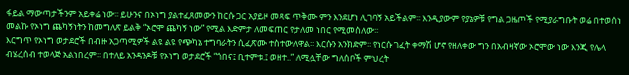ፋይል ማውጣታችንም አይቀሬ ነው፡፡ ይሁንና በኦነግ ያልተፈጸመውን ከርሱ ጋር አያይዞ መጻፍ ጥቅሙ ምን እንደሆነ ሊገባኝ አይችልም፡፡ እንዲያውም የያኔዎቹ የግል ጋዜጦች የሚያራግቡት ወሬ በተወሰነ መልኩ የኦነግ ጨካኝነትን ከመግለጽ ይልቅ “ኦሮሞ ጨካኝ ነው” የሚል እድምታ ለመፍጠር የታለመ ነበር የሚመስለው፡፡
እርግጥ የኦነግ ወታደሮች በብዙ አጋጣሚዎች ልዩ ልዩ የጭካኔ ተግባራትን ሲፈጽሙ ተስተውለዋል፡፡ እርሱን አንክድም፡፡ የነርሱ ገፈት ቀማሽ ሆኖ የዘለቀው ግን በአብዛኛው ኦሮሞው ነው እንጂ የሌላ ብሄረሰብ ተወላጅ አልነበረም፡፡ በተለይ አንዳንዶቹ የኦነግ ወታደሮች “ጎበና፤ ቢተምቱ.፤ ወዘተ..” ለሚሏቸው ግለሰቦች ምህረት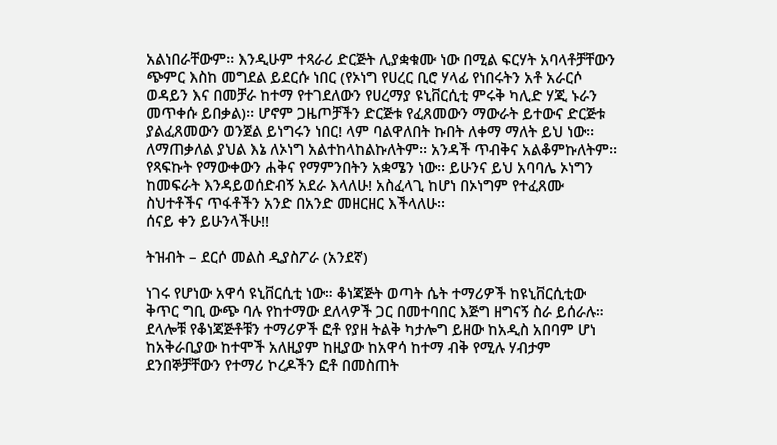አልነበራቸውም፡፡ እንዲሁም ተጻራሪ ድርጅት ሊያቋቁሙ ነው በሚል ፍርሃት አባላቶቻቸውን ጭምር እስከ መግደል ይደርሱ ነበር (የኦነግ የሀረር ቢሮ ሃላፊ የነበሩትን አቶ አራርሶ ወዳይን እና በመቻራ ከተማ የተገደለውን የሀረማያ ዩኒቨርሲቲ ምሩቅ ካሊድ ሃጂ ኑራን መጥቀሱ ይበቃል)፡፡ ሆኖም ጋዜጦቻችን ድርጅቱ የፈጸመውን ማውራት ይተውና ድርጅቱ ያልፈጸመውን ወንጀል ይነግሩን ነበር! ላም ባልዋለበት ኩበት ለቀማ ማለት ይህ ነው፡፡
ለማጠቃለል ያህል እኔ ለኦነግ አልተከላከልኩለትም፡፡ አንዳች ጥብቅና አልቆምኩለትም፡፡ የጻፍኩት የማውቀውን ሐቅና የማምንበትን አቋሜን ነው፡፡ ይሁንና ይህ አባባሌ ኦነግን ከመፍራት እንዳይወሰድብኝ አደራ እላለሁ! አስፈላጊ ከሆነ በኦነግም የተፈጸሙ ስህተቶችና ጥፋቶችን አንድ በአንድ መዘርዘር እችላለሁ፡፡
ሰናይ ቀን ይሁንላችሁ!!

ትዝብት – ደርሶ መልስ ዲያስፖራ (አንደኛ)

ነገሩ የሆነው አዋሳ ዩኒቨርሲቲ ነው። ቆነጃጅት ወጣት ሴት ተማሪዎች ከዩኒቨርሲቲው ቅጥር ግቢ ውጭ ባሉ የከተማው ደለላዎች ጋር በመተባበር እጅግ ዘግናኝ ስራ ይሰራሉ። ደላሎቹ የቆነጃጅቶቹን ተማሪዎች ፎቶ የያዘ ትልቅ ካታሎግ ይዘው ከአዲስ አበባም ሆነ ከአቅራቢያው ከተሞች አለዚያም ከዚያው ከአዋሳ ከተማ ብቅ የሚሉ ሃብታም ደንበኞቻቸውን የተማሪ ኮረዶችን ፎቶ በመስጠት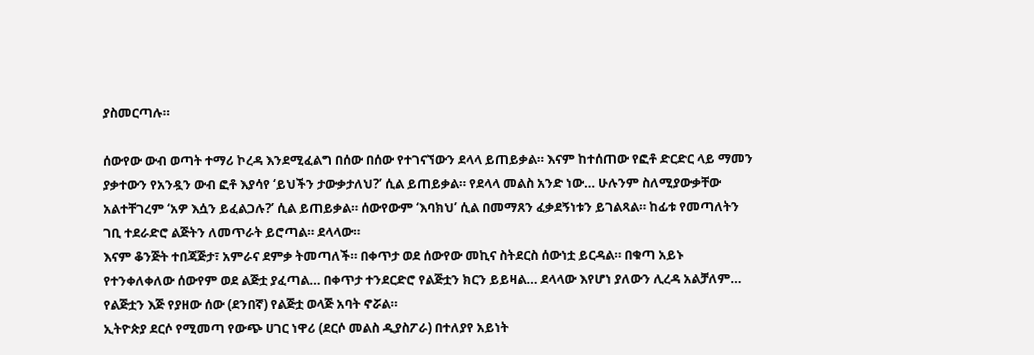ያስመርጣሉ።

ሰውየው ውብ ወጣት ተማሪ ኮረዳ እንደሚፈልግ በሰው በሰው የተገናኘውን ደላላ ይጠይቃል። እናም ከተሰጠው የፎቶ ድርድር ላይ ማመን ያቃተውን የአንዷን ውብ ፎቶ እያሳየ ‘ይህችን ታውቃታለህ?’ ሲል ይጠይቃል። የደላላ መልስ አንድ ነው… ሁሉንም ስለሚያውቃቸው አልተቸገረም ‘አዎ እሷን ይፈልጋሉ?’ ሲል ይጠይቃል። ሰውየውም ‘እባክህ’ ሲል በመማጸን ፈቃደኝነቱን ይገልጻል። ከፊቱ የመጣለትን ገቢ ተደራድሮ ልጅትን ለመጥራት ይሮጣል። ደላላው።
እናም ቆንጅት ተበጃጅታ፣ አምራና ደምቃ ትመጣለች። በቀጥታ ወደ ሰውየው መኪና ስትደርስ ሰውነቷ ይርዳል። በቁጣ አይኑ የተንቀለቀለው ሰውየም ወደ ልጅቷ ያፈጣል… በቀጥታ ተንደርድሮ የልጅቷን ክርን ይይዛል… ደላላው እየሆነ ያለውን ሊረዳ አልቻለም… የልጅቷን እጅ የያዘው ሰው (ደንበኛ) የልጅቷ ወላጅ አባት ኖሯል።
ኢትዮጵያ ደርሶ የሚመጣ የውጭ ሀገር ነዋሪ (ደርሶ መልስ ዲያስፖራ) በተለያየ አይነት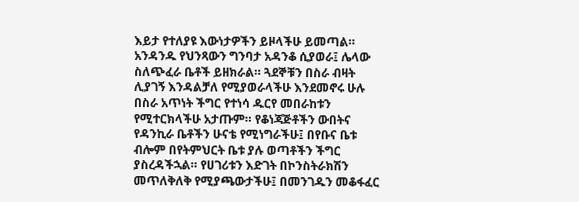እይታ የተለያዩ እውነታዎችን ይዞላችሁ ይመጣል።
አንዳንዱ የህንጻውን ግንባታ አዳንቆ ሲያወራ፤ ሌላው ስለጭፈራ ቤቶች ይዘክራል። ጓደኞቹን በስራ ብዛት ሊያገኝ እንዳልቻለ የሚያወራላችሁ እንደመኖሩ ሁሉ በስራ አጥነት ችግር የተነሳ ዱርየ መበራከቱን የሚተርክላችሁ አታጡም። የቆነጃጅቶችን ውበትና የዳንኪራ ቤቶችን ሁናቴ የሚነግራችሁ፤ በየቡና ቤቱ ብሎም በየትምህርት ቤቱ ያሉ ወጣቶችን ችግር ያስረዳችኋል። የሀገሪቱን እድገት በኮንስትራክሽን መጥለቅለቅ የሚያጫውታችሁ፤ በመንገዱን መቆፋፈር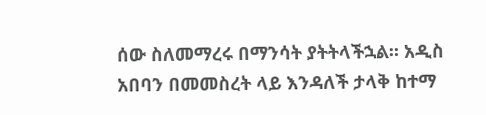ሰው ስለመማረሩ በማንሳት ያትትላችኋል። አዲስ አበባን በመመስረት ላይ እንዳለች ታላቅ ከተማ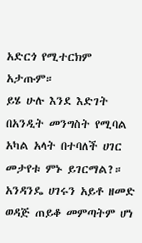አድርጎ የሚተርክም አታጡም።
ይሄ ሁሉ እንደ እድገት በአንዲት መንግስት የሚባል አካል አላት በተባለች ሀገር መታየቱ ምኑ ይገርማል?። አንዳንዴ ሀገሩን አይቶ ዘመድ ወዳጅ ጠይቆ መምጣትም ሆነ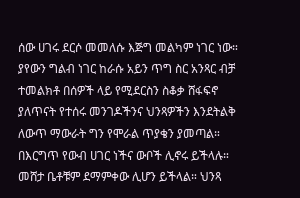ሰው ሀገሩ ደርሶ መመለሱ እጅግ መልካም ነገር ነው። ያየውን ግልብ ነገር ከራሱ አይን ጥግ ስር አንጻር ብቻ ተመልክቶ በሰዎች ላይ የሚደርስን ስቆቃ ሸፋፍኖ ያለጥናት የተሰሩ መንገዶችንና ህንጻዎችን እንደትልቅ ለውጥ ማውራት ግን የሞራል ጥያቄን ያመጣል።
በእርግጥ የውብ ሀገር ነችና ውቦች ሊኖሩ ይችላሉ። መሸታ ቤቶቹም ደማምቀው ሊሆን ይችላል። ህንጻ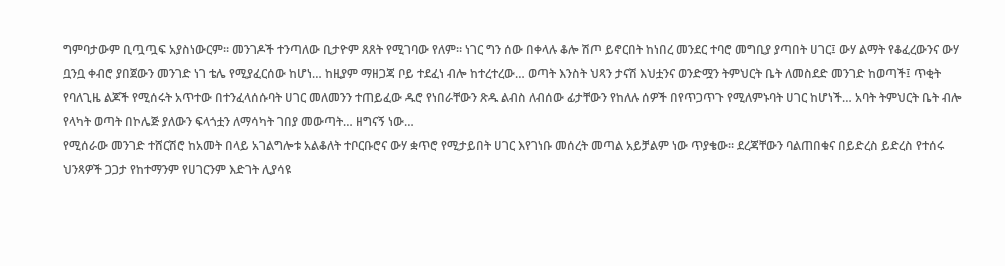ግምባታውም ቢጧጧፍ አያስነውርም። መንገዶች ተንጣለው ቢታዮም ጸጸት የሚገባው የለም። ነገር ግን ሰው በቀላሉ ቆሎ ሽጦ ይኖርበት ከነበረ መንደር ተባሮ መግቢያ ያጣበት ሀገር፤ ውሃ ልማት የቆፈረውንና ውሃ ቧንቧ ቀብሮ ያበጀውን መንገድ ነገ ቴሌ የሚያፈርሰው ከሆነ… ከዚያም ማዘጋጃ ቦይ ተደፈነ ብሎ ከተረተረው… ወጣት እንስት ህጻን ታናሽ እህቷንና ወንድሟን ትምህርት ቤት ለመስደድ መንገድ ከወጣች፤ ጥቂት የባለጊዜ ልጆች የሚሰሩት አጥተው በተንፈላሰሱባት ሀገር መለመንን ተጠይፈው ዱሮ የነበራቸውን ጽዱ ልብስ ለብሰው ፊታቸውን የከለሉ ሰዎች በየጥጋጥጉ የሚለምኑባት ሀገር ከሆነች… አባት ትምህርት ቤት ብሎ የላካት ወጣት በኮሌጅ ያለውን ፍላጎቷን ለማሳካት ገበያ መውጣት… ዘግናኝ ነው…
የሚሰራው መንገድ ተሸርሽሮ ከአመት በላይ አገልግሎቱ አልቆለት ተቦርቡሮና ውሃ ቋጥሮ የሚታይበት ሀገር እየገነቡ መሰረት መጣል አይቻልም ነው ጥያቄው። ደረጃቸውን ባልጠበቁና በይድረስ ይድረስ የተሰሩ ህንጻዎች ጋጋታ የከተማንም የሀገርንም እድገት ሊያሳዩ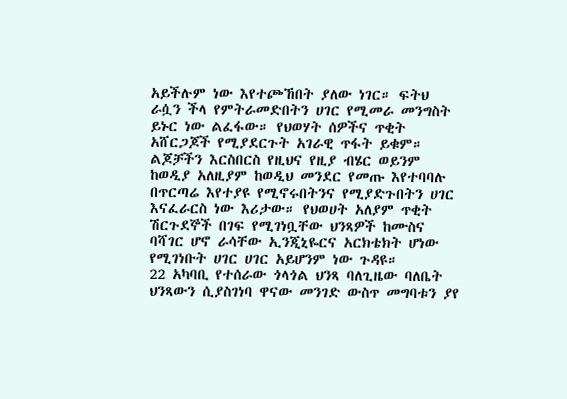አይችሉም ነው እየተጮኸበት ያለው ነገር። ፍትህ ራሷን ችላ የምትራመድበትን ሀገር የሚመራ መንግስት ይኑር ነው ልፈፋው። የህወሃት ሰዎችና ጥቂት አሸርጋጆች የሚያደርጉት አገራዊ ጥፋት ይቁም። ልጆቻችን እርስበርስ የዚህና የዚያ ብሄር ወይንም ከወዲያ አለዚያም ከወዲህ መንደር የመጡ እየተባባሉ በጥርጣሬ እየተያዩ የሚኖሩበትንና የሚያድጉበትን ሀገር እናፈራርስ ነው እሪታው። የህወሀት አለያም ጥቂት ሽርጉደኞች በገፍ የሚገነቧቸው ህንጻዎች ከሙስና ባሻገር ሆኖ ራሳቸው ኢንጂኒዬርና አርክቴክት ሆነው የሚገነቡት ሀገር ሀገር አይሆንም ነው ጉዳዩ።
22 አካባቢ የተሰራው ጎላጎል ህንጻ ባለጊዜው ባለቤት ህንጻውን ሲያስገነባ ዋናው መንገድ ውስጥ መግባቱን ያየ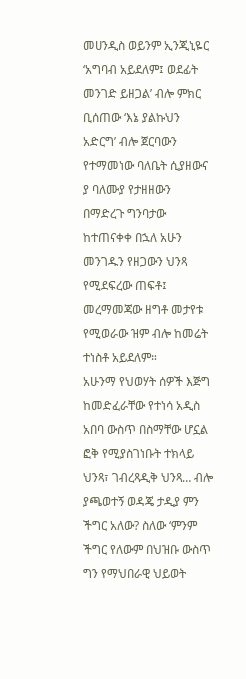መሀንዲስ ወይንም ኢንጂኒዬር ‘አግባብ አይደለም፤ ወደፊት መንገድ ይዘጋል’ ብሎ ምክር ቢሰጠው ‘እኔ ያልኩህን አድርግ’ ብሎ ጀርባውን የተማመነው ባለቤት ሲያዘውና ያ ባለሙያ የታዘዘውን በማድረጉ ግንባታው ከተጠናቀቀ በኋለ አሁን መንገዱን የዘጋውን ህንጻ የሚደፍረው ጠፍቶ፤ መረማመጃው ዘግቶ መታየቱ የሚወራው ዝም ብሎ ከመሬት ተነስቶ አይደለም።
አሁንማ የህወሃት ሰዎች እጅግ ከመድፈራቸው የተነሳ አዲስ አበባ ውስጥ በስማቸው ሆኗል ፎቅ የሚያስገነቡት ተክላይ ህንጻ፣ ገብረጻዲቅ ህንጻ… ብሎ ያጫወተኝ ወዳጄ ታዲያ ምን ችግር አለው? ስለው ‘ምንም ችግር የለውም በህዝቡ ውስጥ ግን የማህበራዊ ህይወት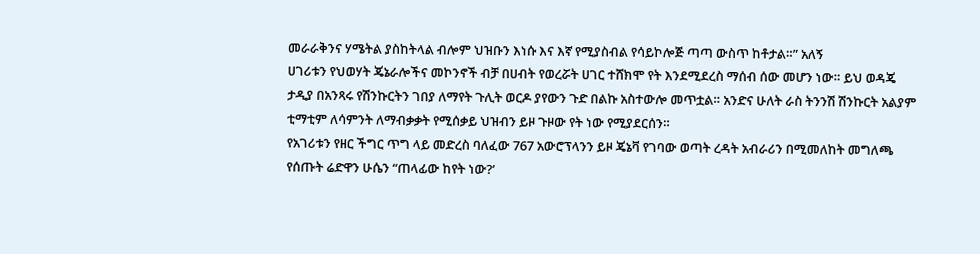መራራቅንና ሃሜትል ያስከትላል ብሎም ህዝቡን እነሱ እና እኛ የሚያስብል የሳይኮሎጅ ጣጣ ውስጥ ከቶታል።” አለኝ
ሀገሪቱን የህወሃት ጄኔራሎችና መኮንኖች ብቻ በሀብት የወረሯት ሀገር ተሸክሞ የት እንደሚደረስ ማሰብ ሰው መሆን ነው። ይህ ወዳጄ ታዲያ በአንጻሩ የሽንኩርትን ገበያ ለማየት ጉሊት ወርዶ ያየውን ጉድ በልኩ አስተውሎ መጥቷል። አንድና ሁለት ራስ ትንንሽ ሽንኩርት አልያም ቲማቲም ለሳምንት ለማብቃቃት የሚሰቃይ ህዝብን ይዞ ጉዞው የት ነው የሚያደርሰን።
የአገሪቱን የዘር ችግር ጥግ ላይ መድረስ ባለፈው 767 አውሮፕላንን ይዞ ጄኔቫ የገባው ወጣት ረዳት አብራሪን በሚመለከት መግለጫ የሰጡት ሬድዋን ሁሴን “ጠላፊው ከየት ነው?’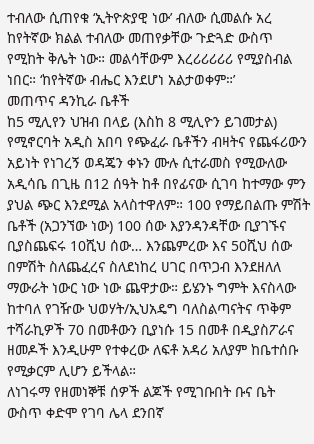ተብለው ሲጠየቁ ‘ኢትዮጵያዊ ነው’ ብለው ሲመልሱ አረ ከየትኛው ክልል ተብለው መጠየቃቸው ጉድጓድ ውስጥ የሚከት ቅሌት ነው። መልሳቸውም እረሪሪሪሪሪ የሚያስብል ነበር። ‘ከየትኛው ብሔር እንደሆነ አልታወቀም።’
መጠጥና ዳንኪራ ቤቶች
ከ5 ሚሊየን ህዝብ በላይ (እስከ 8 ሚሊዮን ይገመታል) የሚኖርባት አዲስ አበባ የጭፈራ ቤቶችን ብዛትና የጨፋሪውን አይነት የነገረኝ ወዳጄን ቀኑን ሙሉ ሲተራመስ የሚውለው አዲሳቤ በጊዜ በ12 ሰዓት ከቶ በየፊናው ሲገባ ከተማው ምን ያህል ጭር እንደሚል አላስተዋለም። 100 የማይበልጡ ምሽት ቤቶች (አጋንኘው ነው) 100 ሰው እያንዳንዳቸው ቢያገኙና ቢያስጨፍሩ 10ሺህ ሰው… እንጨምረው እና 50ሺህ ሰው በምሽት ስለጨፈረና ስለደነከረ ሀገር በጥጋብ እንደዘለለ ማውራት ነውር ነው ነው ጨዋታው። ይሄንኑ ግምት እናስላው ከተባለ የገዥው ህወሃት/ኢህአዴግ ባለስልጣናትና ጥቅም ተሻራኪዎች 70 በመቶውን ቢያነሱ 15 በመቶ በዲያስፖራና ዘመዶች እንዲሁም የተቀረው ለፍቶ አዳሪ አለያም ከቤተሰቡ የሚቃርም ሊሆን ይችላል።
ለነገሩማ የዘመነኞቹ ሰዎች ልጆች የሚገቡበት ቡና ቤት ውስጥ ቀድሞ የገባ ሌላ ደንበኛ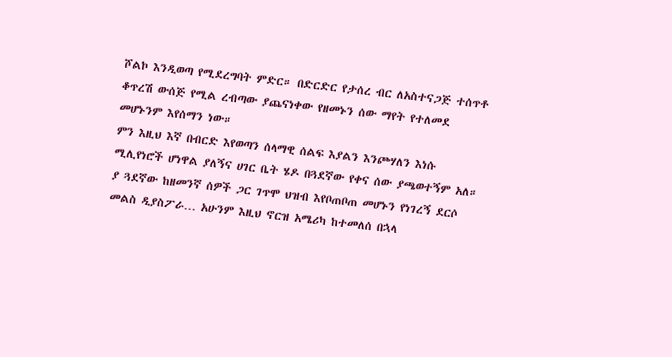ሾልኮ እንዲወጣ የሚደረግባት ምድር። በድርድር የታሰረ ብር ለአስተናጋጅ ተሰጥቶ ቆጥረሽ ውሰጅ የሚል ረብጣው ያጨናነቀው የዘመኑን ሰው ማየት የተለመደ መሆኑንም እየሰማን ነው።
ምን እዚህ እኛ በብርድ እየወጣን ሰላማዊ ሰልፍ እያልን እንጮሃለን እነሱ ሚሊየነሮች ሆነዋል ያለኝና ሀገር ቤት ሄዶ በጓደኛው የቀና ሰው ያጫወተኝም አለ። ያ ጓደኛው ከዘመንኛ ሰዎች ጋር ገጥሞ ህዝብ እየቦጠቦጠ መሆኑን የነገረኝ ደርሶ መልስ ዲያስፖራ… አሁንም እዚህ ኖርዝ አሜሪካ ከተመለሰ በኋላ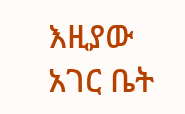እዚያው አገር ቤት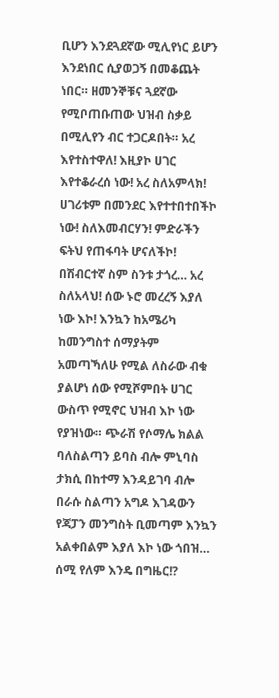ቢሆን እንደጓደኛው ሚሊየነር ይሆን እንደነበር ሲያወጋኝ በመቆጨት ነበር። ዘመንኞቹና ጓደኛው የሚቦጠቡጠው ህዝብ ስቃይ በሚሊየን ብር ተጋርዶበት። አረ እየተስተዋለ! እዚያኮ ሀገር እየተቆራረሰ ነው! አረ ስለአምላክ! ሀገሪቱም በመንደር እየተተበተበችኮ ነው! ስለእመብርሃን! ምድራችን ፍትህ የጠፋባት ሆናለችኮ! በሽብርተኛ ስም ስንቱ ታጎረ… አረ ስለአላህ! ሰው ኑሮ መረረኝ እያለ ነው እኮ! እንኳን ከአሜሪካ ከመንግስተ ሰማያትም አመጣኻለሁ የሚል ለስራው ብቁ ያልሆነ ሰው የሚሾምበት ሀገር ውስጥ የሚኖር ህዝብ እኮ ነው የያዝነው። ጭራሽ የሶማሌ ክልል ባለስልጣን ይባስ ብሎ ምኒባስ ታክሲ በከተማ እንዳይገባ ብሎ በራሱ ስልጣን አግዶ እገዳውን የጃፓን መንግስት ቢመጣም እንኳን አልቀበልም እያለ እኮ ነው ጎበዝ… ሰሚ የለም እንዴ በግዜር!?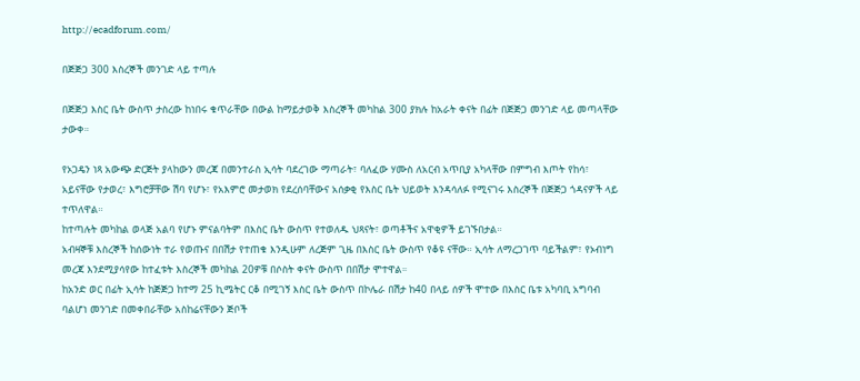http://ecadforum.com/

በጅጅጋ 300 እስረኞች መንገድ ላይ ተጣሉ

በጅጅጋ እስር ቤት ውስጥ ታስረው ከነበሩ ቁጥራቸው በውል ከማይታወቅ እስረኞች መካከል 300 ያክሉ ከአራት ቀናት በፊት በጅጅጋ መንገድ ላይ መጣላቸው ታውቀ።

የኦጋዴን ነጻ አውጭ ድርጅት ያላከውን መረጃ በመንተራስ ኢሳት ባደረገው ማጣራት፣ ባለፈው ሃሙስ ለአርብ አጥቢያ አካላቸው በምግብ እጦት የከሳ፣ አይናቸው የታወረ፣ እግሮቻቸው ሽባ የሆኑ፣ የአእምሮ መታወክ የደረሰባቸውና አሰቃቂ የእስር ቤት ህይወት እንዳሳለፉ የሚናገሩ እስረኞች በጅጅጋ ጎዳናዎች ላይ ተጥለዋል።
ከተጣሉት መካከል ወላጅ አልባ የሆኑ ምናልባትም በእስር ቤት ውስጥ የተወለዱ ህጻናት፣ ወጣቶችና አዋቂዎች ይገኙበታል።
አብዛኞቹ እስረኞች ከሰውነት ተራ የወጡና በበሽታ የተጠቁ እንዲሁም ለረጅም ጊዜ በእስር ቤት ውስጥ የቆዩ ናቸው። ኢሳት ለማረጋገጥ ባይችልም፣ የኦብነግ መረጃ እንደሚያሳየው ከተፈቱት እስረኞች መካከል 20ዎቹ በሶስት ቀናት ውስጥ በበሽታ ሞተዋል።
ከአንድ ወር በፊት ኢሳት ከጅጅጋ ከተማ 25 ኪሜትር ርቆ በሚገኝ እስር ቤት ውስጥ በኮሌራ በሽታ ከ40 በላይ ሰዎች ሞተው በእስር ቤቱ አካባቢ አግባብ ባልሆነ መንገድ በመቀበራቸው አስከሬናቸውን ጅቦች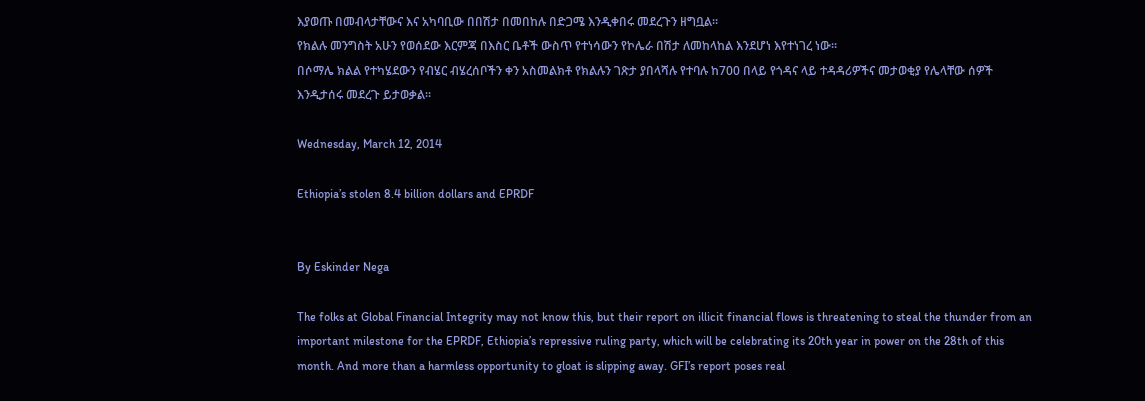እያወጡ በመብላታቸውና እና አካባቢው በበሽታ በመበከሉ በድጋሜ እንዲቀበሩ መደረጉን ዘግቧል።
የክልሉ መንግስት አሁን የወሰደው እርምጃ በእስር ቤቶች ውስጥ የተነሳውን የኮሌራ በሽታ ለመከላከል እንደሆነ እየተነገረ ነው።
በሶማሌ ክልል የተካሄደውን የብሄር ብሄረሰቦችን ቀን አስመልክቶ የክልሉን ገጽታ ያበላሻሉ የተባሉ ከ700 በላይ የጎዳና ላይ ተዳዳሪዎችና መታወቂያ የሌላቸው ሰዎች እንዲታሰሩ መደረጉ ይታወቃል።

Wednesday, March 12, 2014

Ethiopia’s stolen 8.4 billion dollars and EPRDF


By Eskinder Nega

The folks at Global Financial Integrity may not know this, but their report on illicit financial flows is threatening to steal the thunder from an important milestone for the EPRDF, Ethiopia’s repressive ruling party, which will be celebrating its 20th year in power on the 28th of this month. And more than a harmless opportunity to gloat is slipping away. GFI’s report poses real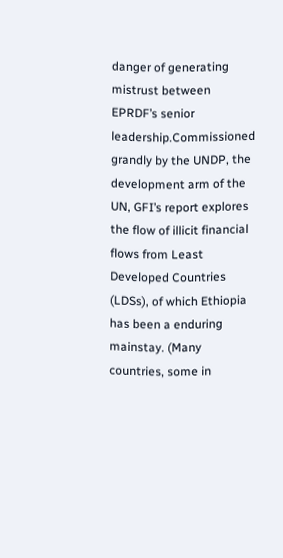danger of generating mistrust between EPRDF’s senior leadership.Commissioned grandly by the UNDP, the development arm of the UN, GFI’s report explores the flow of illicit financial flows from Least Developed Countries (LDSs), of which Ethiopia has been a enduring mainstay. (Many countries, some in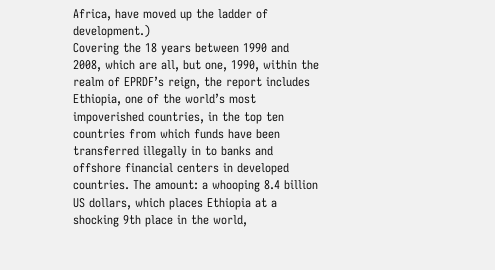Africa, have moved up the ladder of development.)
Covering the 18 years between 1990 and 2008, which are all, but one, 1990, within the realm of EPRDF’s reign, the report includes Ethiopia, one of the world’s most impoverished countries, in the top ten countries from which funds have been transferred illegally in to banks and offshore financial centers in developed countries. The amount: a whooping 8.4 billion US dollars, which places Ethiopia at a shocking 9th place in the world,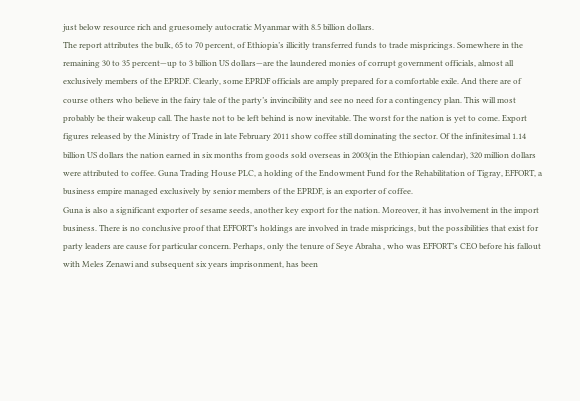just below resource rich and gruesomely autocratic Myanmar with 8.5 billion dollars.
The report attributes the bulk, 65 to 70 percent, of Ethiopia’s illicitly transferred funds to trade mispricings. Somewhere in the remaining 30 to 35 percent—up to 3 billion US dollars—are the laundered monies of corrupt government officials, almost all exclusively members of the EPRDF. Clearly, some EPRDF officials are amply prepared for a comfortable exile. And there are of course others who believe in the fairy tale of the party’s invincibility and see no need for a contingency plan. This will most probably be their wakeup call. The haste not to be left behind is now inevitable. The worst for the nation is yet to come. Export figures released by the Ministry of Trade in late February 2011 show coffee still dominating the sector. Of the infinitesimal 1.14 billion US dollars the nation earned in six months from goods sold overseas in 2003(in the Ethiopian calendar), 320 million dollars were attributed to coffee. Guna Trading House PLC, a holding of the Endowment Fund for the Rehabilitation of Tigray, EFFORT, a business empire managed exclusively by senior members of the EPRDF, is an exporter of coffee.
Guna is also a significant exporter of sesame seeds, another key export for the nation. Moreover, it has involvement in the import business. There is no conclusive proof that EFFORT’s holdings are involved in trade mispricings, but the possibilities that exist for party leaders are cause for particular concern. Perhaps, only the tenure of Seye Abraha , who was EFFORT’s CEO before his fallout with Meles Zenawi and subsequent six years imprisonment, has been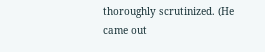thoroughly scrutinized. (He came out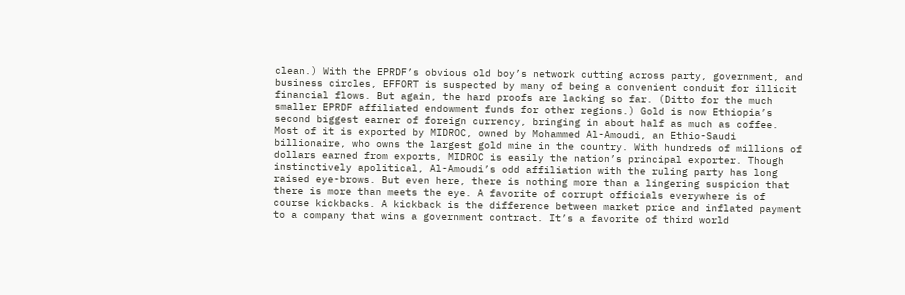clean.) With the EPRDF’s obvious old boy’s network cutting across party, government, and business circles, EFFORT is suspected by many of being a convenient conduit for illicit financial flows. But again, the hard proofs are lacking so far. (Ditto for the much smaller EPRDF affiliated endowment funds for other regions.) Gold is now Ethiopia’s second biggest earner of foreign currency, bringing in about half as much as coffee. Most of it is exported by MIDROC, owned by Mohammed Al-Amoudi, an Ethio-Saudi billionaire, who owns the largest gold mine in the country. With hundreds of millions of dollars earned from exports, MIDROC is easily the nation’s principal exporter. Though instinctively apolitical, Al-Amoudi’s odd affiliation with the ruling party has long raised eye-brows. But even here, there is nothing more than a lingering suspicion that there is more than meets the eye. A favorite of corrupt officials everywhere is of course kickbacks. A kickback is the difference between market price and inflated payment to a company that wins a government contract. It’s a favorite of third world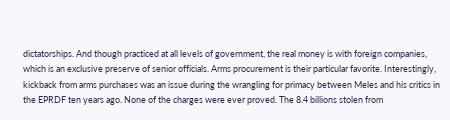dictatorships. And though practiced at all levels of government, the real money is with foreign companies, which is an exclusive preserve of senior officials. Arms procurement is their particular favorite. Interestingly, kickback from arms purchases was an issue during the wrangling for primacy between Meles and his critics in the EPRDF ten years ago. None of the charges were ever proved. The 8.4 billions stolen from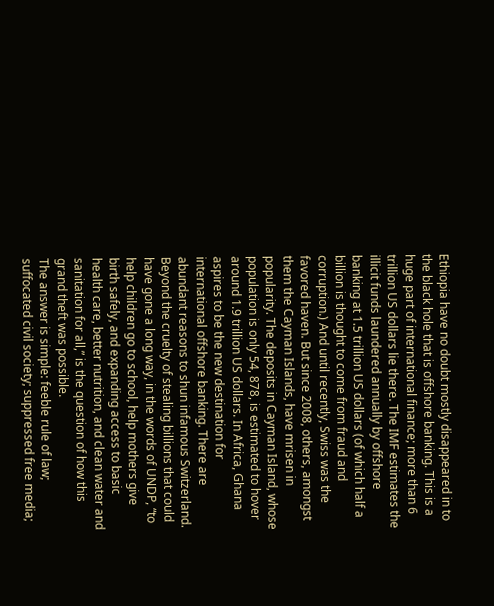Ethiopia have no doubt mostly disappeared in to the black hole that is offshore banking. This is a huge part of international finance; more than 6 trillion US dollars lie there. The IMF estimates the illicit funds laundered annually by offshore banking at 1.5 trillion US dollars (of which half a billion is thought to come from fraud and corruption.) And until recently, Swiss was the favored haven. But since 2008, others, amongst them the Cayman Islands, have mrisen in popularity. The deposits in Cayman Island, whose population is only 54, 878, is estimated to hover around 1.9 trillion US dollars. In Africa, Ghana aspires to be the new destination for international offshore banking. There are abundant reasons to shun infamous Switzerland. Beyond the cruelty of stealing billions that could have gone a long way, in the words of UNDP, “to help children go to school, help mothers give birth safely, and expanding access to basic health care, better nutrition, and clean water and sanitation for all,” is the question of how this grand theft was possible.
The answer is simple: feeble rule of law; suffocated civil society; suppressed free media;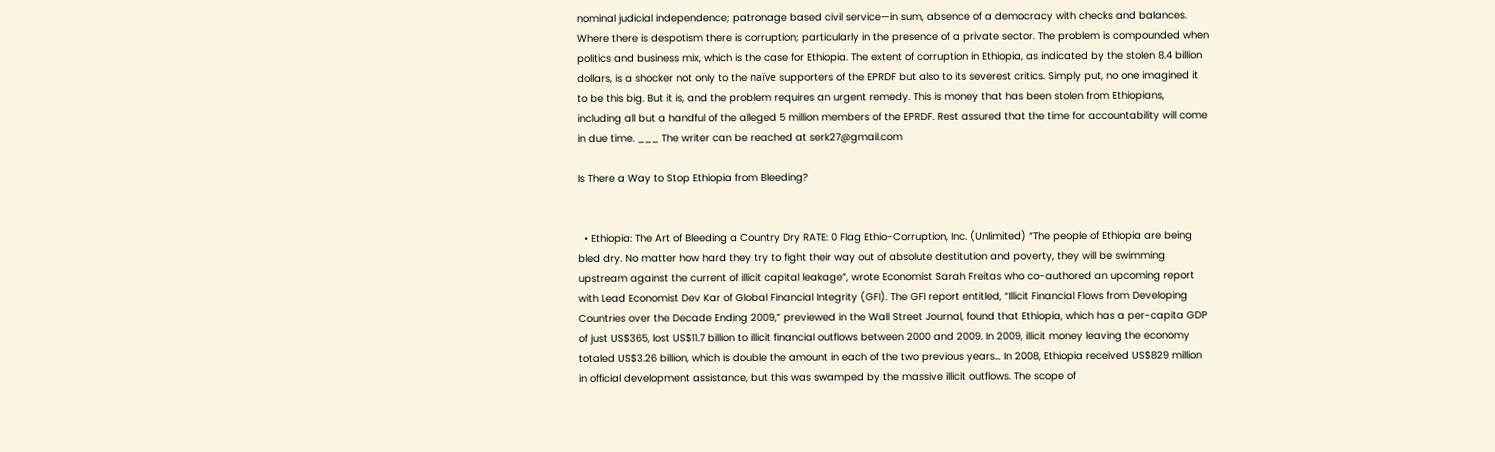nominal judicial independence; patronage based civil service—in sum, absence of a democracy with checks and balances. Where there is despotism there is corruption; particularly in the presence of a private sector. The problem is compounded when politics and business mix, which is the case for Ethiopia. The extent of corruption in Ethiopia, as indicated by the stolen 8.4 billion dollars, is a shocker not only to the naïve supporters of the EPRDF but also to its severest critics. Simply put, no one imagined it to be this big. But it is, and the problem requires an urgent remedy. This is money that has been stolen from Ethiopians, including all but a handful of the alleged 5 million members of the EPRDF. Rest assured that the time for accountability will come in due time. ___ The writer can be reached at serk27@gmail.com

Is There a Way to Stop Ethiopia from Bleeding?


  • Ethiopia: The Art of Bleeding a Country Dry RATE: 0 Flag Ethio-Corruption, Inc. (Unlimited) “The people of Ethiopia are being bled dry. No matter how hard they try to fight their way out of absolute destitution and poverty, they will be swimming upstream against the current of illicit capital leakage”, wrote Economist Sarah Freitas who co-authored an upcoming report with Lead Economist Dev Kar of Global Financial Integrity (GFI). The GFI report entitled, “Illicit Financial Flows from Developing Countries over the Decade Ending 2009,” previewed in the Wall Street Journal, found that Ethiopia, which has a per-capita GDP of just US$365, lost US$11.7 billion to illicit financial outflows between 2000 and 2009. In 2009, illicit money leaving the economy totaled US$3.26 billion, which is double the amount in each of the two previous years… In 2008, Ethiopia received US$829 million in official development assistance, but this was swamped by the massive illicit outflows. The scope of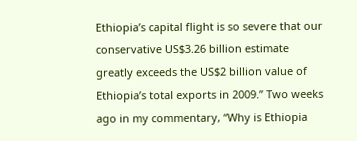Ethiopia’s capital flight is so severe that our conservative US$3.26 billion estimate greatly exceeds the US$2 billion value of Ethiopia’s total exports in 2009.” Two weeks ago in my commentary, “Why is Ethiopia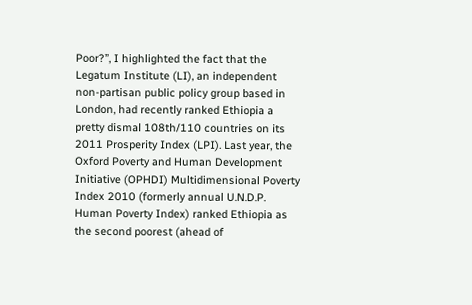Poor?”, I highlighted the fact that the Legatum Institute (LI), an independent non-partisan public policy group based in London, had recently ranked Ethiopia a pretty dismal 108th/110 countries on its 2011 Prosperity Index (LPI). Last year, the Oxford Poverty and Human Development Initiative (OPHDI) Multidimensional Poverty Index 2010 (formerly annual U.N.D.P. Human Poverty Index) ranked Ethiopia as the second poorest (ahead of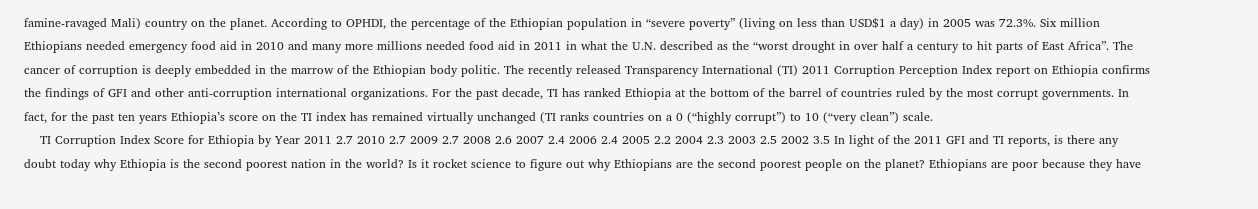famine-ravaged Mali) country on the planet. According to OPHDI, the percentage of the Ethiopian population in “severe poverty” (living on less than USD$1 a day) in 2005 was 72.3%. Six million Ethiopians needed emergency food aid in 2010 and many more millions needed food aid in 2011 in what the U.N. described as the “worst drought in over half a century to hit parts of East Africa”. The cancer of corruption is deeply embedded in the marrow of the Ethiopian body politic. The recently released Transparency International (TI) 2011 Corruption Perception Index report on Ethiopia confirms the findings of GFI and other anti-corruption international organizations. For the past decade, TI has ranked Ethiopia at the bottom of the barrel of countries ruled by the most corrupt governments. In fact, for the past ten years Ethiopia’s score on the TI index has remained virtually unchanged (TI ranks countries on a 0 (“highly corrupt”) to 10 (“very clean”) scale.
    TI Corruption Index Score for Ethiopia by Year 2011 2.7 2010 2.7 2009 2.7 2008 2.6 2007 2.4 2006 2.4 2005 2.2 2004 2.3 2003 2.5 2002 3.5 In light of the 2011 GFI and TI reports, is there any doubt today why Ethiopia is the second poorest nation in the world? Is it rocket science to figure out why Ethiopians are the second poorest people on the planet? Ethiopians are poor because they have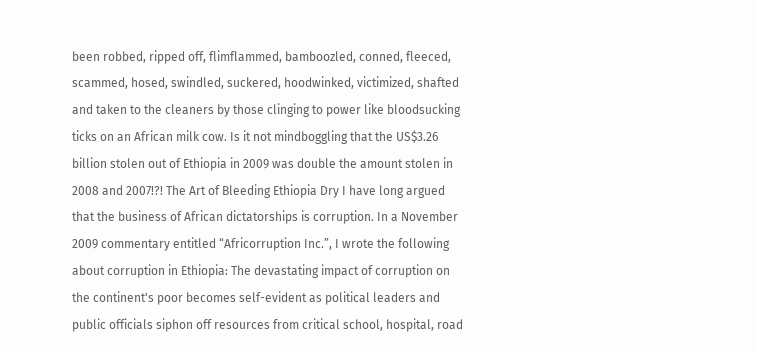been robbed, ripped off, flimflammed, bamboozled, conned, fleeced, scammed, hosed, swindled, suckered, hoodwinked, victimized, shafted and taken to the cleaners by those clinging to power like bloodsucking ticks on an African milk cow. Is it not mindboggling that the US$3.26 billion stolen out of Ethiopia in 2009 was double the amount stolen in 2008 and 2007!?! The Art of Bleeding Ethiopia Dry I have long argued that the business of African dictatorships is corruption. In a November 2009 commentary entitled “Africorruption Inc.”, I wrote the following about corruption in Ethiopia: The devastating impact of corruption on the continent's poor becomes self-evident as political leaders and public officials siphon off resources from critical school, hospital, road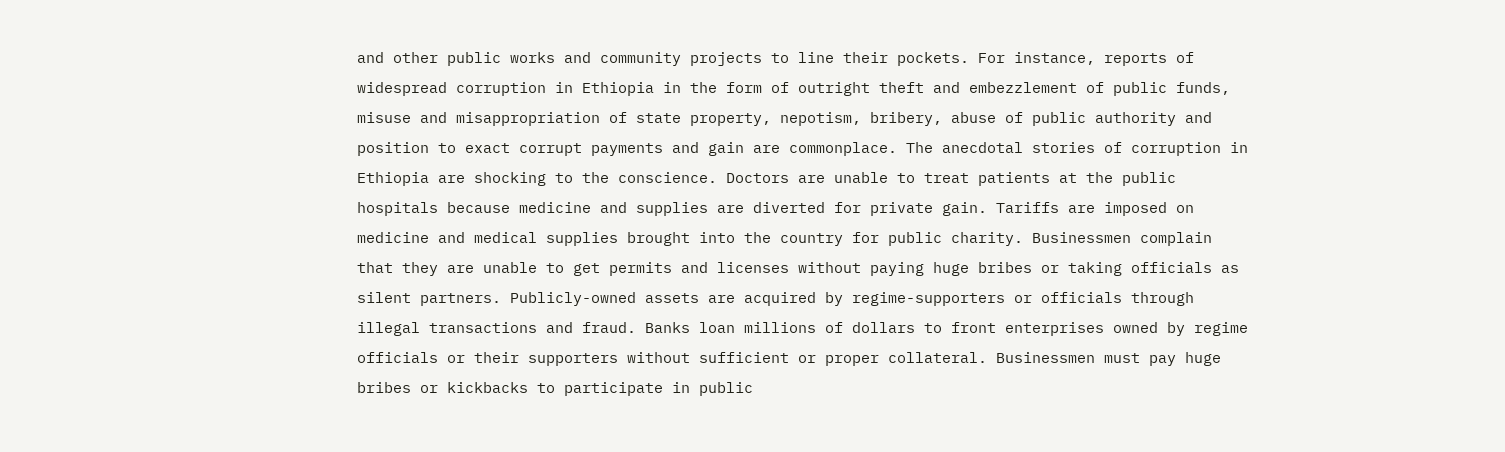and other public works and community projects to line their pockets. For instance, reports of widespread corruption in Ethiopia in the form of outright theft and embezzlement of public funds, misuse and misappropriation of state property, nepotism, bribery, abuse of public authority and position to exact corrupt payments and gain are commonplace. The anecdotal stories of corruption in Ethiopia are shocking to the conscience. Doctors are unable to treat patients at the public hospitals because medicine and supplies are diverted for private gain. Tariffs are imposed on medicine and medical supplies brought into the country for public charity. Businessmen complain that they are unable to get permits and licenses without paying huge bribes or taking officials as silent partners. Publicly-owned assets are acquired by regime-supporters or officials through illegal transactions and fraud. Banks loan millions of dollars to front enterprises owned by regime officials or their supporters without sufficient or proper collateral. Businessmen must pay huge bribes or kickbacks to participate in public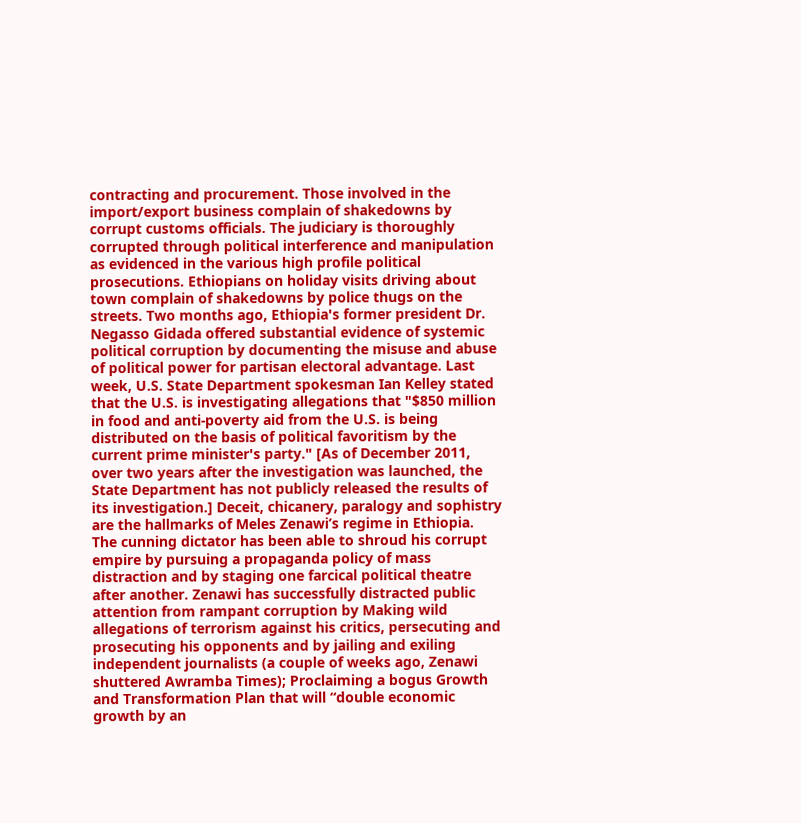contracting and procurement. Those involved in the import/export business complain of shakedowns by corrupt customs officials. The judiciary is thoroughly corrupted through political interference and manipulation as evidenced in the various high profile political prosecutions. Ethiopians on holiday visits driving about town complain of shakedowns by police thugs on the streets. Two months ago, Ethiopia's former president Dr. Negasso Gidada offered substantial evidence of systemic political corruption by documenting the misuse and abuse of political power for partisan electoral advantage. Last week, U.S. State Department spokesman Ian Kelley stated that the U.S. is investigating allegations that "$850 million in food and anti-poverty aid from the U.S. is being distributed on the basis of political favoritism by the current prime minister's party." [As of December 2011, over two years after the investigation was launched, the State Department has not publicly released the results of its investigation.] Deceit, chicanery, paralogy and sophistry are the hallmarks of Meles Zenawi’s regime in Ethiopia. The cunning dictator has been able to shroud his corrupt empire by pursuing a propaganda policy of mass distraction and by staging one farcical political theatre after another. Zenawi has successfully distracted public attention from rampant corruption by Making wild allegations of terrorism against his critics, persecuting and prosecuting his opponents and by jailing and exiling independent journalists (a couple of weeks ago, Zenawi shuttered Awramba Times); Proclaiming a bogus Growth and Transformation Plan that will “double economic growth by an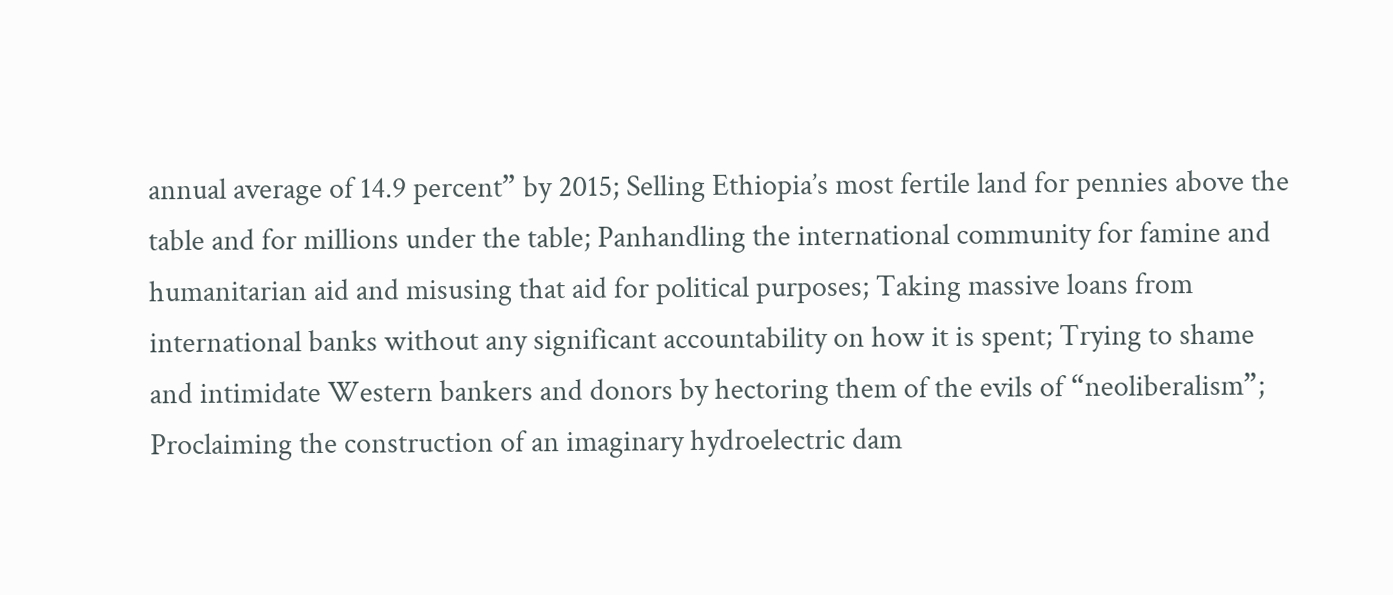annual average of 14.9 percent” by 2015; Selling Ethiopia’s most fertile land for pennies above the table and for millions under the table; Panhandling the international community for famine and humanitarian aid and misusing that aid for political purposes; Taking massive loans from international banks without any significant accountability on how it is spent; Trying to shame and intimidate Western bankers and donors by hectoring them of the evils of “neoliberalism”; Proclaiming the construction of an imaginary hydroelectric dam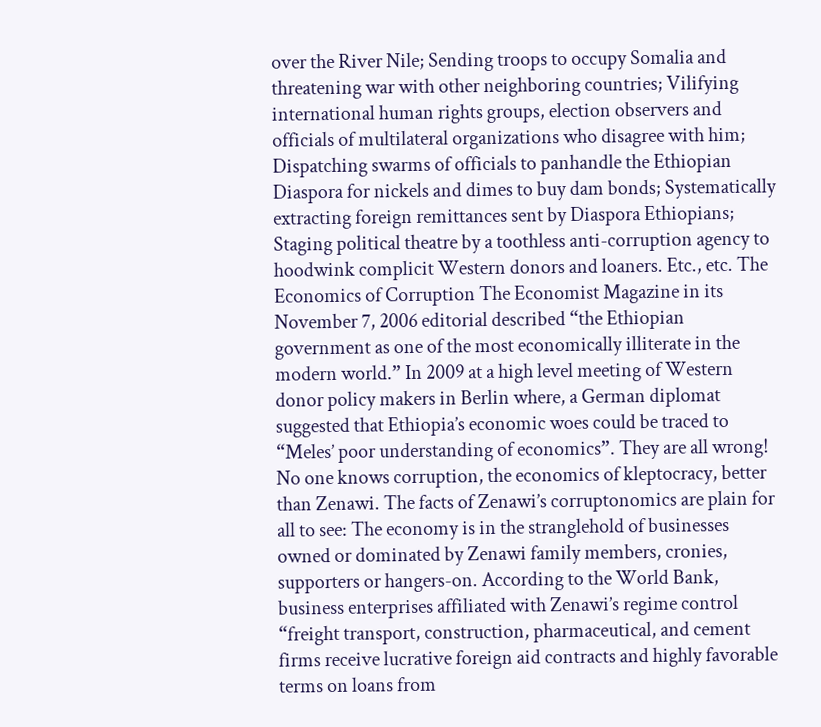over the River Nile; Sending troops to occupy Somalia and threatening war with other neighboring countries; Vilifying international human rights groups, election observers and officials of multilateral organizations who disagree with him; Dispatching swarms of officials to panhandle the Ethiopian Diaspora for nickels and dimes to buy dam bonds; Systematically extracting foreign remittances sent by Diaspora Ethiopians; Staging political theatre by a toothless anti-corruption agency to hoodwink complicit Western donors and loaners. Etc., etc. The Economics of Corruption The Economist Magazine in its November 7, 2006 editorial described “the Ethiopian government as one of the most economically illiterate in the modern world.” In 2009 at a high level meeting of Western donor policy makers in Berlin where, a German diplomat suggested that Ethiopia’s economic woes could be traced to “Meles’ poor understanding of economics”. They are all wrong! No one knows corruption, the economics of kleptocracy, better than Zenawi. The facts of Zenawi’s corruptonomics are plain for all to see: The economy is in the stranglehold of businesses owned or dominated by Zenawi family members, cronies, supporters or hangers-on. According to the World Bank, business enterprises affiliated with Zenawi’s regime control “freight transport, construction, pharmaceutical, and cement firms receive lucrative foreign aid contracts and highly favorable terms on loans from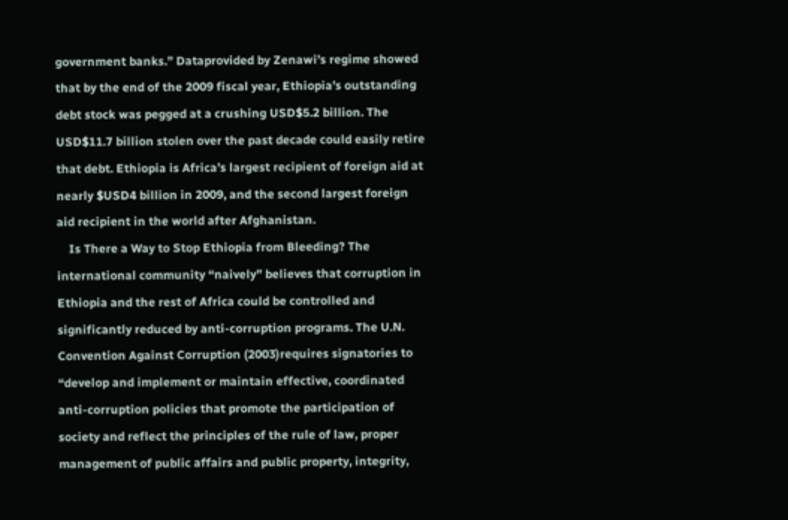government banks.” Dataprovided by Zenawi’s regime showed that by the end of the 2009 fiscal year, Ethiopia’s outstanding debt stock was pegged at a crushing USD$5.2 billion. The USD$11.7 billion stolen over the past decade could easily retire that debt. Ethiopia is Africa’s largest recipient of foreign aid at nearly $USD4 billion in 2009, and the second largest foreign aid recipient in the world after Afghanistan.
    Is There a Way to Stop Ethiopia from Bleeding? The international community “naively” believes that corruption in Ethiopia and the rest of Africa could be controlled and significantly reduced by anti-corruption programs. The U.N. Convention Against Corruption (2003)requires signatories to “develop and implement or maintain effective, coordinated anti-corruption policies that promote the participation of society and reflect the principles of the rule of law, proper management of public affairs and public property, integrity,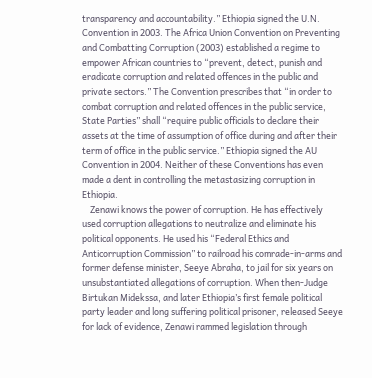transparency and accountability.” Ethiopia signed the U.N. Convention in 2003. The Africa Union Convention on Preventing and Combatting Corruption (2003) established a regime to empower African countries to “prevent, detect, punish and eradicate corruption and related offences in the public and private sectors.” The Convention prescribes that “in order to combat corruption and related offences in the public service, State Parties” shall “require public officials to declare their assets at the time of assumption of office during and after their term of office in the public service.” Ethiopia signed the AU Convention in 2004. Neither of these Conventions has even made a dent in controlling the metastasizing corruption in Ethiopia.
    Zenawi knows the power of corruption. He has effectively used corruption allegations to neutralize and eliminate his political opponents. He used his “Federal Ethics and Anticorruption Commission” to railroad his comrade-in-arms and former defense minister, Seeye Abraha, to jail for six years on unsubstantiated allegations of corruption. When then-Judge Birtukan Midekssa, and later Ethiopia’s first female political party leader and long suffering political prisoner, released Seeye for lack of evidence, Zenawi rammed legislation through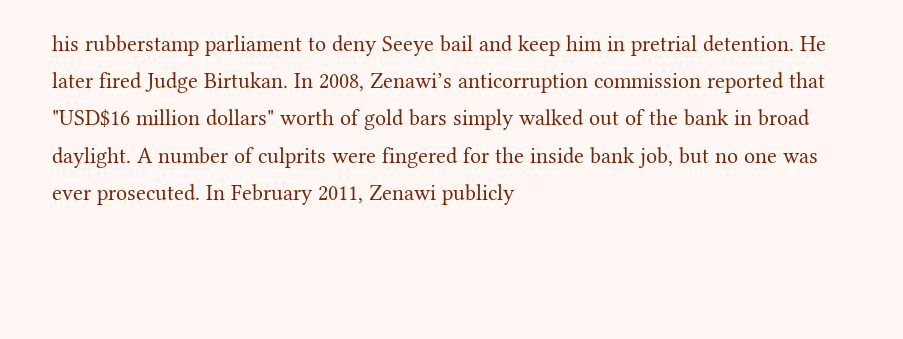his rubberstamp parliament to deny Seeye bail and keep him in pretrial detention. He later fired Judge Birtukan. In 2008, Zenawi’s anticorruption commission reported that "USD$16 million dollars" worth of gold bars simply walked out of the bank in broad daylight. A number of culprits were fingered for the inside bank job, but no one was ever prosecuted. In February 2011, Zenawi publicly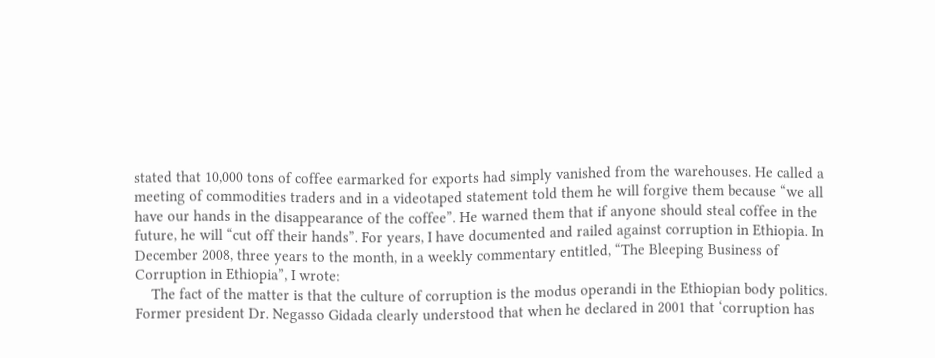stated that 10,000 tons of coffee earmarked for exports had simply vanished from the warehouses. He called a meeting of commodities traders and in a videotaped statement told them he will forgive them because “we all have our hands in the disappearance of the coffee”. He warned them that if anyone should steal coffee in the future, he will “cut off their hands”. For years, I have documented and railed against corruption in Ethiopia. In December 2008, three years to the month, in a weekly commentary entitled, “The Bleeping Business of Corruption in Ethiopia”, I wrote:
    The fact of the matter is that the culture of corruption is the modus operandi in the Ethiopian body politics. Former president Dr. Negasso Gidada clearly understood that when he declared in 2001 that ‘corruption has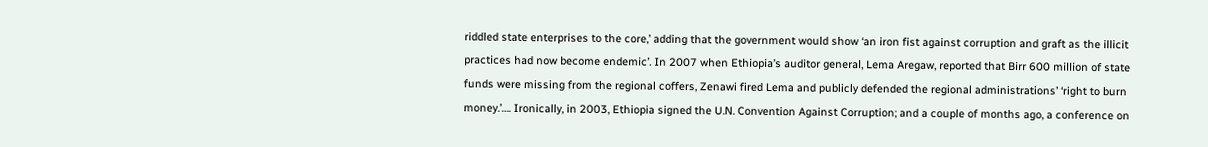riddled state enterprises to the core,’ adding that the government would show ‘an iron fist against corruption and graft as the illicit practices had now become endemic’. In 2007 when Ethiopia’s auditor general, Lema Aregaw, reported that Birr 600 million of state funds were missing from the regional coffers, Zenawi fired Lema and publicly defended the regional administrations’ ‘right to burn money.’…. Ironically, in 2003, Ethiopia signed the U.N. Convention Against Corruption; and a couple of months ago, a conference on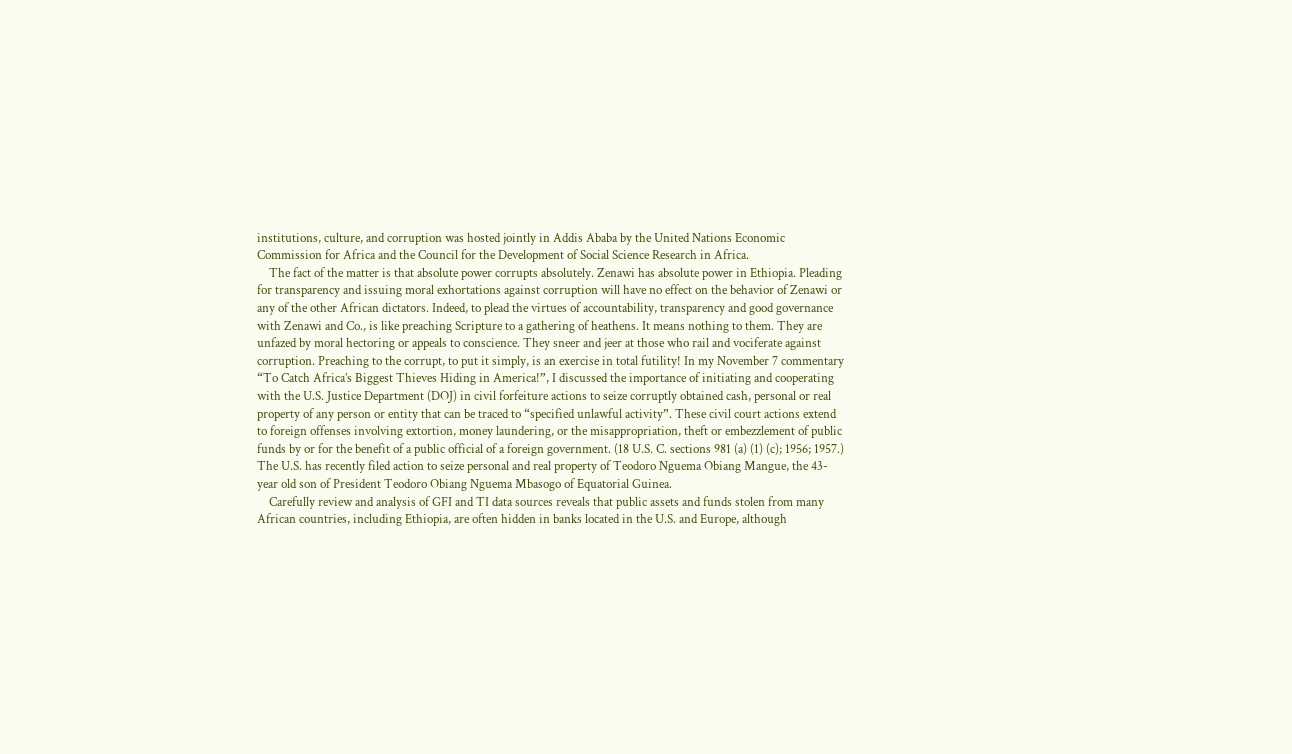institutions, culture, and corruption was hosted jointly in Addis Ababa by the United Nations Economic Commission for Africa and the Council for the Development of Social Science Research in Africa.
    The fact of the matter is that absolute power corrupts absolutely. Zenawi has absolute power in Ethiopia. Pleading for transparency and issuing moral exhortations against corruption will have no effect on the behavior of Zenawi or any of the other African dictators. Indeed, to plead the virtues of accountability, transparency and good governance with Zenawi and Co., is like preaching Scripture to a gathering of heathens. It means nothing to them. They are unfazed by moral hectoring or appeals to conscience. They sneer and jeer at those who rail and vociferate against corruption. Preaching to the corrupt, to put it simply, is an exercise in total futility! In my November 7 commentary “To Catch Africa’s Biggest Thieves Hiding in America!”, I discussed the importance of initiating and cooperating with the U.S. Justice Department (DOJ) in civil forfeiture actions to seize corruptly obtained cash, personal or real property of any person or entity that can be traced to “specified unlawful activity”. These civil court actions extend to foreign offenses involving extortion, money laundering, or the misappropriation, theft or embezzlement of public funds by or for the benefit of a public official of a foreign government. (18 U.S. C. sections 981 (a) (1) (c); 1956; 1957.) The U.S. has recently filed action to seize personal and real property of Teodoro Nguema Obiang Mangue, the 43-year old son of President Teodoro Obiang Nguema Mbasogo of Equatorial Guinea.
    Carefully review and analysis of GFI and TI data sources reveals that public assets and funds stolen from many African countries, including Ethiopia, are often hidden in banks located in the U.S. and Europe, although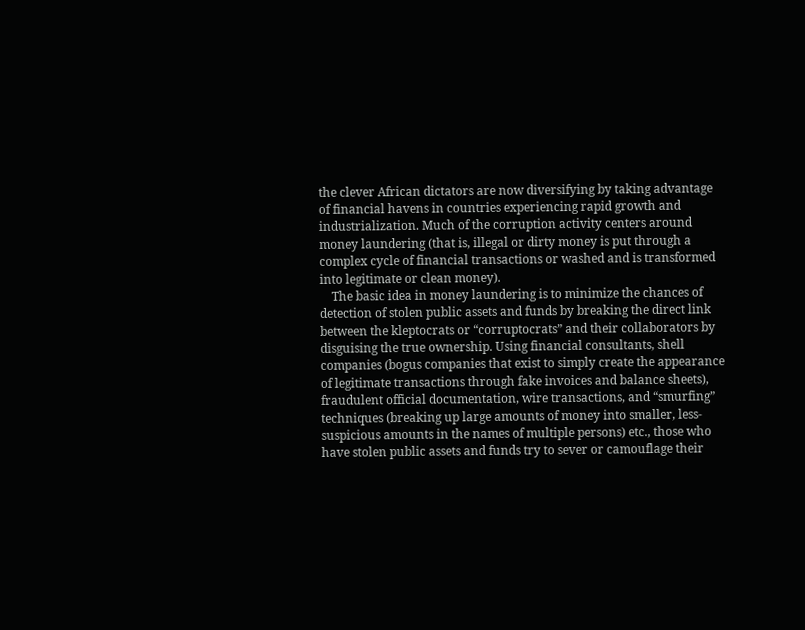the clever African dictators are now diversifying by taking advantage of financial havens in countries experiencing rapid growth and industrialization. Much of the corruption activity centers around money laundering (that is, illegal or dirty money is put through a complex cycle of financial transactions or washed and is transformed into legitimate or clean money).
    The basic idea in money laundering is to minimize the chances of detection of stolen public assets and funds by breaking the direct link between the kleptocrats or “corruptocrats” and their collaborators by disguising the true ownership. Using financial consultants, shell companies (bogus companies that exist to simply create the appearance of legitimate transactions through fake invoices and balance sheets), fraudulent official documentation, wire transactions, and “smurfing” techniques (breaking up large amounts of money into smaller, less-suspicious amounts in the names of multiple persons) etc., those who have stolen public assets and funds try to sever or camouflage their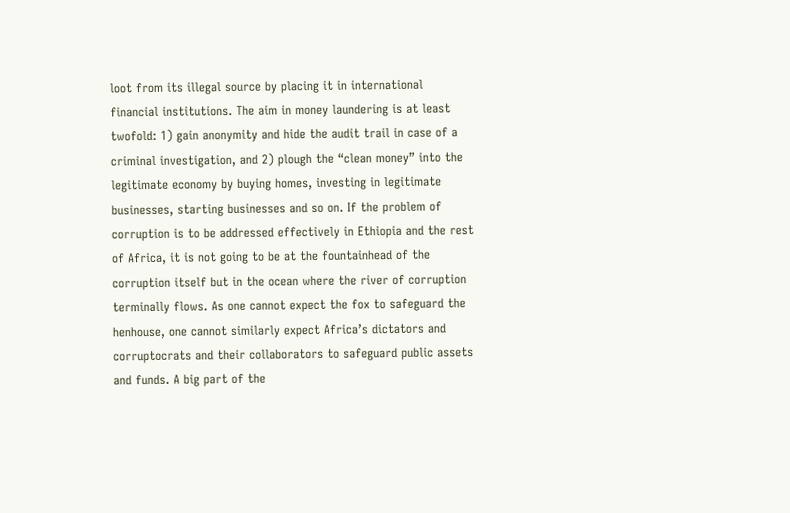loot from its illegal source by placing it in international financial institutions. The aim in money laundering is at least twofold: 1) gain anonymity and hide the audit trail in case of a criminal investigation, and 2) plough the “clean money” into the legitimate economy by buying homes, investing in legitimate businesses, starting businesses and so on. If the problem of corruption is to be addressed effectively in Ethiopia and the rest of Africa, it is not going to be at the fountainhead of the corruption itself but in the ocean where the river of corruption terminally flows. As one cannot expect the fox to safeguard the henhouse, one cannot similarly expect Africa’s dictators and corruptocrats and their collaborators to safeguard public assets and funds. A big part of the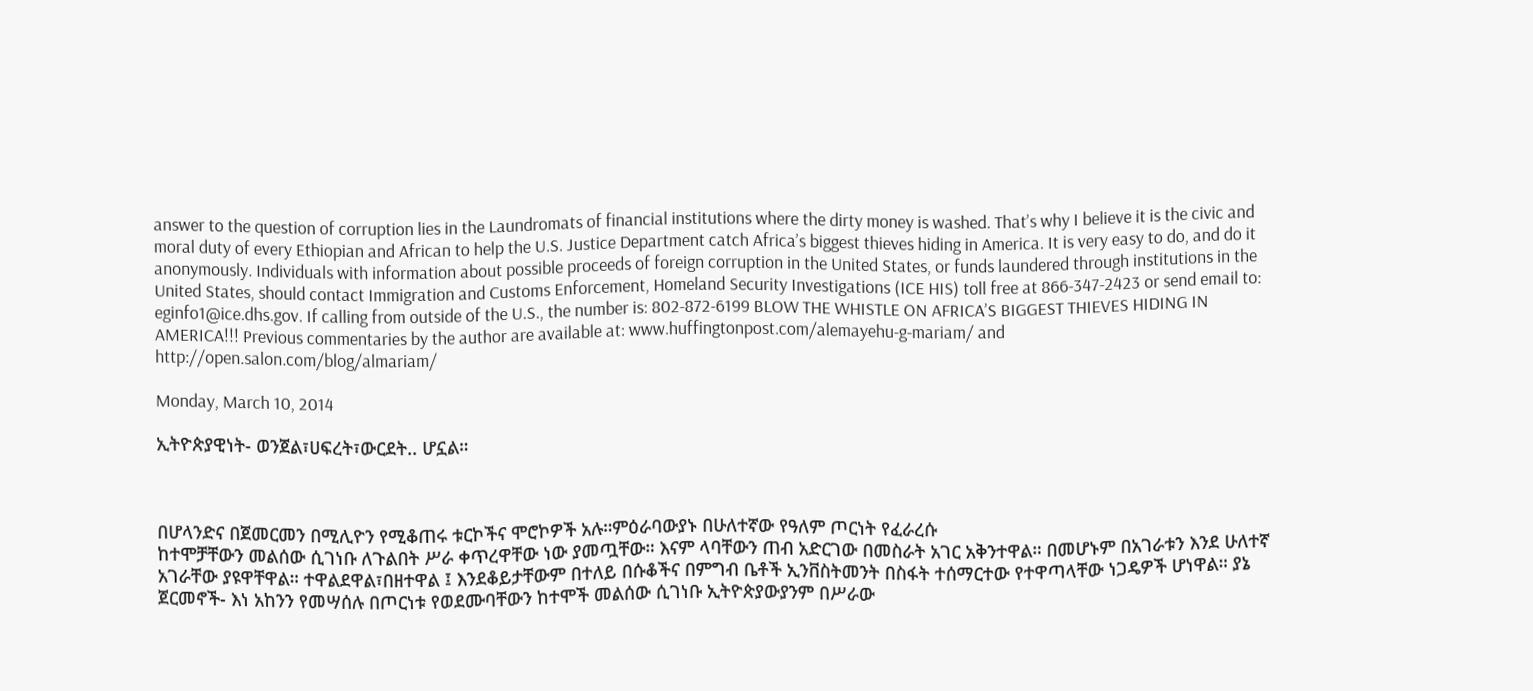answer to the question of corruption lies in the Laundromats of financial institutions where the dirty money is washed. That’s why I believe it is the civic and moral duty of every Ethiopian and African to help the U.S. Justice Department catch Africa’s biggest thieves hiding in America. It is very easy to do, and do it anonymously. Individuals with information about possible proceeds of foreign corruption in the United States, or funds laundered through institutions in the United States, should contact Immigration and Customs Enforcement, Homeland Security Investigations (ICE HIS) toll free at 866-347-2423 or send email to: eginfo1@ice.dhs.gov. If calling from outside of the U.S., the number is: 802-872-6199 BLOW THE WHISTLE ON AFRICA’S BIGGEST THIEVES HIDING IN AMERICA!!! Previous commentaries by the author are available at: www.huffingtonpost.com/alemayehu-g-mariam/ and http://open.salon.com/blog/almariam/

Monday, March 10, 2014

ኢትዮጵያዊነት- ወንጀል፣ሀፍረት፣ውርደት.. ሆኗል።



በሆላንድና በጀመርመን በሚሊዮን የሚቆጠሩ ቱርኮችና ሞሮኮዎች አሉ።ምዕራባውያኑ በሁለተኛው የዓለም ጦርነት የፈራረሱ
ከተሞቻቸውን መልሰው ሲገነቡ ለጉልበት ሥራ ቀጥረዋቸው ነው ያመጧቸው። እናም ላባቸውን ጠብ አድርገው በመስራት አገር አቅንተዋል። በመሆኑም በአገራቱን እንደ ሁለተኛ አገራቸው ያዩዋቸዋል። ተዋልደዋል፣በዘተዋል ፤ እንደቆይታቸውም በተለይ በሱቆችና በምግብ ቤቶች ኢንቨስትመንት በስፋት ተሰማርተው የተዋጣላቸው ነጋዴዎች ሆነዋል። ያኔ ጀርመኖች- እነ አከንን የመሣሰሉ በጦርነቱ የወደሙባቸውን ከተሞች መልሰው ሲገነቡ ኢትዮጵያውያንም በሥራው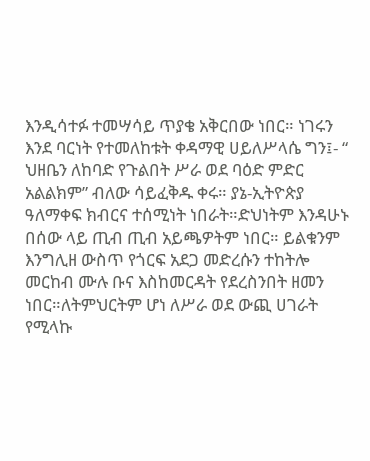እንዲሳተፉ ተመሣሳይ ጥያቄ አቅርበው ነበር። ነገሩን እንደ ባርነት የተመለከቱት ቀዳማዊ ሀይለሥላሴ ግን፤- “ ህዘቤን ለከባድ የጉልበት ሥራ ወደ ባዕድ ምድር አልልክም” ብለው ሳይፈቅዱ ቀሩ። ያኔ-ኢትዮጵያ ዓለማቀፍ ክብርና ተሰሚነት ነበራት።ድህነትም እንዳሁኑ በሰው ላይ ጢብ ጢብ አይጫዎትም ነበር። ይልቁንም እንግሊዘ ውስጥ የጎርፍ አደጋ መድረሱን ተከትሎ መርከብ ሙሉ ቡና እስከመርዳት የደረስንበት ዘመን ነበር።ለትምህርትም ሆነ ለሥራ ወደ ውጪ ሀገራት የሚላኩ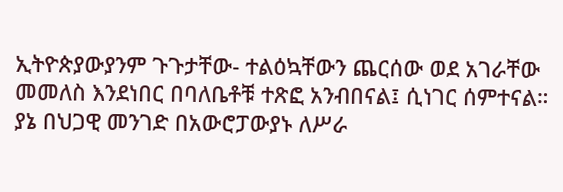ኢትዮጵያውያንም ጉጉታቸው- ተልዕኳቸውን ጨርሰው ወደ አገራቸው መመለስ እንደነበር በባለቤቶቹ ተጽፎ አንብበናል፤ ሲነገር ሰምተናል።
ያኔ በህጋዊ መንገድ በአውሮፓውያኑ ለሥራ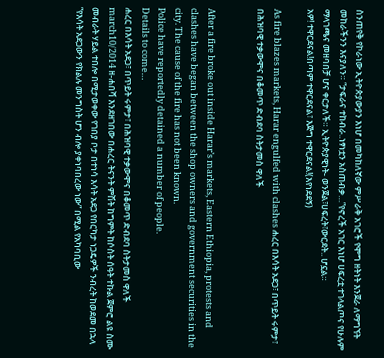ስንጠየቅ የኮራነው ኢትዮጵያውያን እነሆ በመካከለኛው ምሥራቅ አገሮች የሞግ ዘትነት እንጀራ ለማግኘት መከራችንን እናያለን። “ታፍራና ተከብራ..ነፃነቷን አስጠብቃ…”የኖረች አገር እነሆ ሀፍረቷ ተገላልጦና የሁሉም ማላገጫና መዘባበቻ ሆና ቀርታለች። ኢትዮጵያዊነት- ወንጀል፣ሀፍረት፣ውርደት.. ሆኗል።
አዎ! ተዋርደናል!በጣም ተዋርደናል፣ እጅግ ተዋርደናል!(እየነደደኝ)

As fire blazes markets, Harar engulfed with clashes ሐረር በእሳት አደጋ፣ በጥይት ሩምታ፣ በሕዝባዊ ተቃውሞና በቆመጥ ድብደባ ስትታመስ ዋለች


After a fire broke out inside Harar’s markets, Eastern Ethiopia, protests and clashes have began between the shop owners and government securities in the city. The cause of the fire has not been known.
Police have reportedly detained a number of people.
Details to come…
ሐረር በእሳት አደጋ፣ በጥይት ሩምታ፣ በሕዝባዊ ተቃውሞና በቆመጥ ድብደባ ስትታመስ ዋለች
march10/2014 ዘ-ሐበሻ እንደዘገበው በሐረር ትናንት ምሽት ከግምት ከሶስት ሰዓት ተኩል ጀምሮ ልዩ ስሙ መብራት ሃይል ተበሎ በሚታወቀው የገበያ ቦታ በተነሳ እሳት አደጋ የበርካታ ነጋዴዎች ንብረት ከወደመ በኋላ “የእሳት አደጋውን የክልሉ መንግስት ሆን ብሎ ያቀነባበረው ነው” በሚል የአካባቢው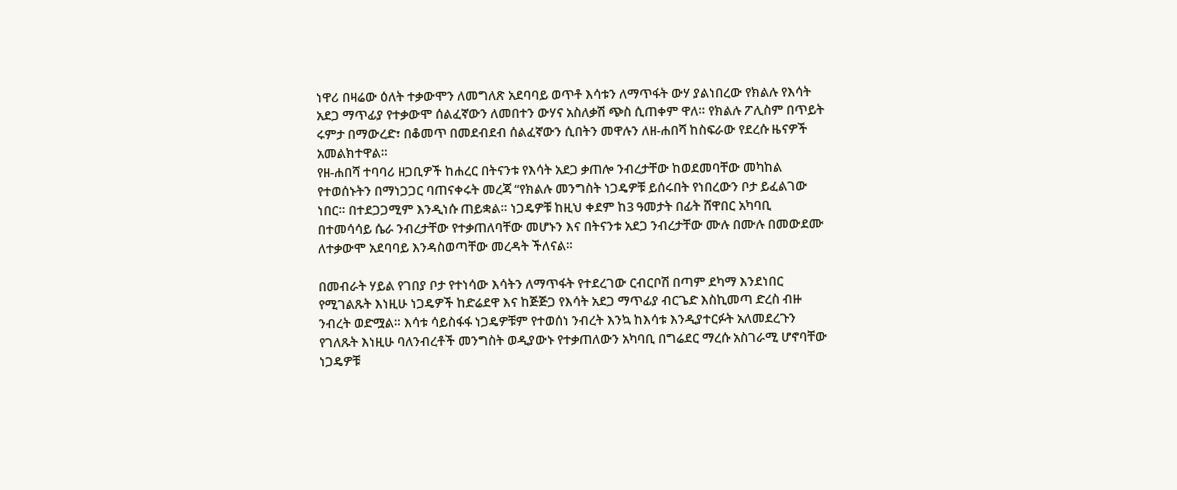ነዋሪ በዛሬው ዕለት ተቃውሞን ለመግለጽ አደባባይ ወጥቶ እሳቱን ለማጥፋት ውሃ ያልነበረው የክልሉ የእሳት አደጋ ማጥፊያ የተቃውሞ ሰልፈኛውን ለመበተን ውሃና አስለቃሽ ጭስ ሲጠቀም ዋለ። የክልሉ ፖሊስም በጥይት ሩምታ በማውረድ፣ በቆመጥ በመደብደብ ሰልፈኛውን ሲበትን መዋሉን ለዘ-ሐበሻ ከስፍራው የደረሱ ዜናዎች አመልክተዋል።
የዘ-ሐበሻ ተባባሪ ዘጋቢዎች ከሐረር በትናንቱ የእሳት አደጋ ቃጠሎ ንብረታቸው ከወደመባቸው መካከል የተወሰኑትን በማነጋጋር ባጠናቀሩት መረጃ “የክልሉ መንግስት ነጋዴዎቹ ይሰሩበት የነበረውን ቦታ ይፈልገው ነበር። በተደጋጋሚም እንዲነሱ ጠይቋል። ነጋዴዎቹ ከዚህ ቀደም ከ3 ዓመታት በፊት ሸዋበር አካባቢ በተመሳሳይ ሴራ ንብረታቸው የተቃጠለባቸው መሆኑን እና በትናንቱ አደጋ ንብረታቸው ሙሉ በሙሉ በመውደሙ ለተቃውሞ አደባባይ እንዳስወጣቸው መረዳት ችለናል።

በመብራት ሃይል የገበያ ቦታ የተነሳው እሳትን ለማጥፋት የተደረገው ርብርቦሽ በጣም ደካማ እንደነበር የሚገልጹት እነዚሁ ነጋዴዎች ከድሬደዋ እና ከጅጅጋ የእሳት አደጋ ማጥፊያ ብርጌድ እስኪመጣ ድረስ ብዙ ንብረት ወድሟል። እሳቱ ሳይስፋፋ ነጋዴዎቹም የተወሰነ ንብረት እንኳ ከእሳቱ እንዲያተርፉት አለመደረጉን የገለጹት እነዚሁ ባለንብረቶች መንግስት ወዲያውኑ የተቃጠለውን አካባቢ በግሬደር ማረሱ አስገራሚ ሆኖባቸው ነጋዴዎቹ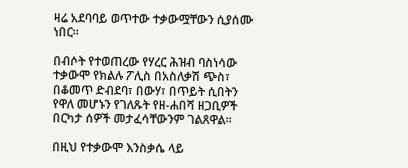ዛሬ አደባባይ ወጥተው ተቃውሟቸውን ሲያሰሙ ነበር።

በብሶት የተወጠረው የሃረር ሕዝብ ባስነሳው ተቃውሞ የክልሉ ፖሊስ በአስለቃሽ ጭስ፣ በቆመጥ ድብደባ፣ በውሃ፣ በጥይት ሲበትን የዋለ መሆኑን የገለጹት የዘ-ሐበሻ ዘጋቢዎች በርካታ ሰዎች መታፈሳቸውንም ገልጸዋል።

በዚህ የተቃውሞ እንስቃሴ ላይ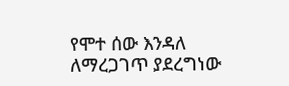የሞተ ሰው እንዳለ ለማረጋገጥ ያደረግነው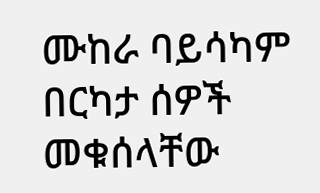ሙከራ ባይሳካም በርካታ ሰዎች መቁሰላቸው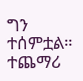ግን ተሰምቷል።
ተጨማሪ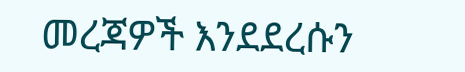መረጃዎች እንደደረሱን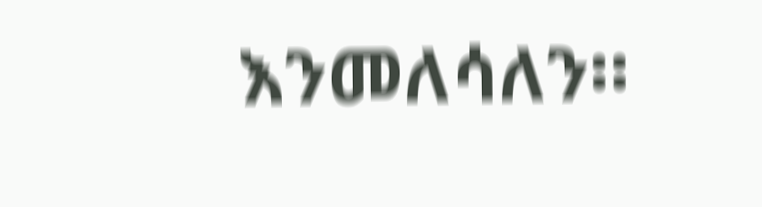እንመለሳለን።